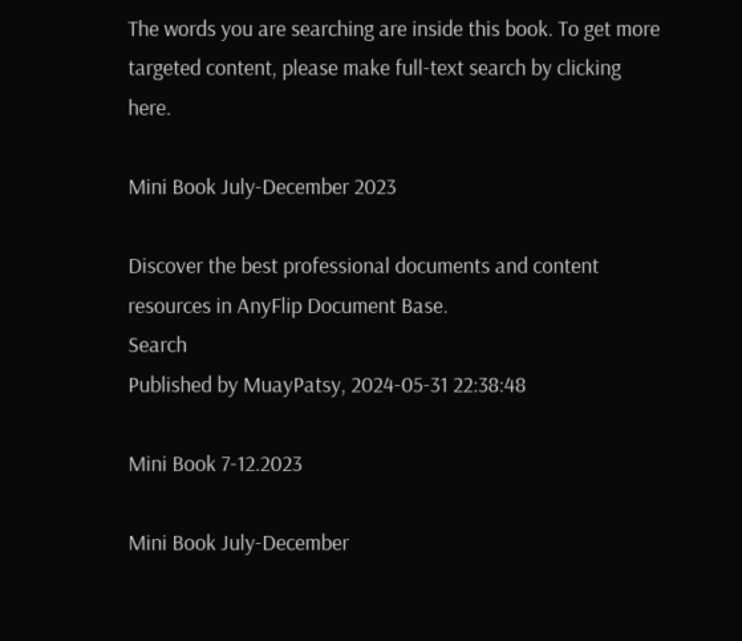The words you are searching are inside this book. To get more targeted content, please make full-text search by clicking here.

Mini Book July-December 2023

Discover the best professional documents and content resources in AnyFlip Document Base.
Search
Published by MuayPatsy, 2024-05-31 22:38:48

Mini Book 7-12.2023

Mini Book July-December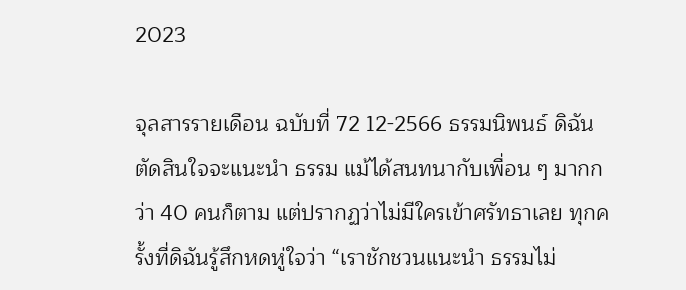2023

จุลสารรายเดือน ฉบับที่ 72 12-2566 ธรรมนิพนธ์ ดิฉันตัดสินใจจะแนะนำ ธรรม แม้ได้สนทนากับเพื่อน ๆ มากกว่า 40 คนก็ตาม แต่ปรากฏว่าไม่มีใครเข้าศรัทธาเลย ทุกครั้งที่ดิฉันรู้สึกหดหู่ใจว่า “เราชักชวนแนะนำ ธรรมไม่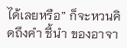ได้เลยหรือ” ก็จะหวนคิดถึงคำ ชี้นำ ของอาจา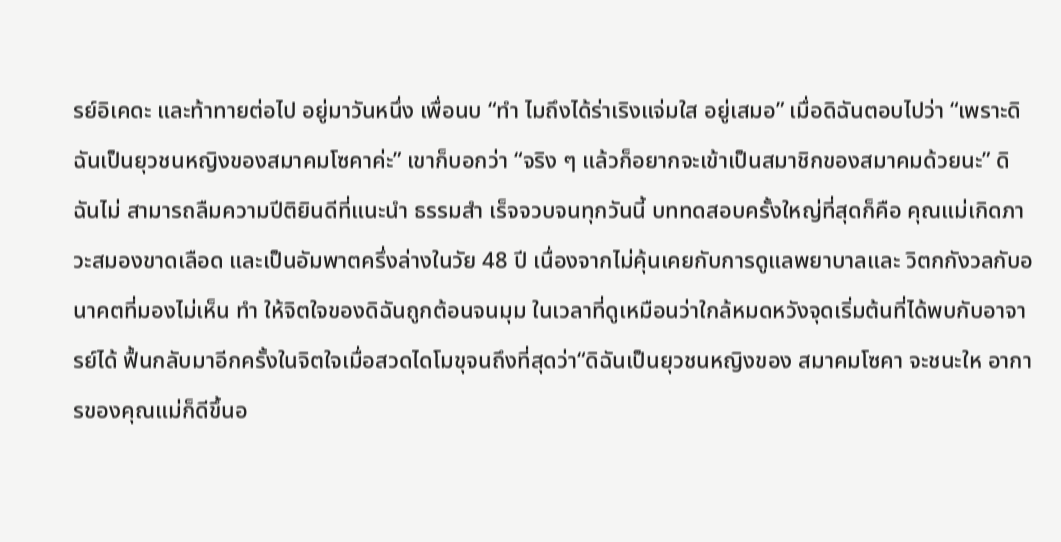รย์อิเคดะ และท้าทายต่อไป อยู่มาวันหนึ่ง เพื่อนบ “ทำ ไมถึงได้ร่าเริงแจ่มใส อยู่เสมอ” เมื่อดิฉันตอบไปว่า “เพราะดิฉันเป็นยุวชนหญิงของสมาคมโซคาค่ะ” เขาก็บอกว่า “จริง ๆ แล้วก็อยากจะเข้าเป็นสมาชิกของสมาคมด้วยนะ” ดิฉันไม่ สามารถลืมความปีติยินดีที่แนะนำ ธรรมสำ เร็จจวบจนทุกวันนี้ บททดสอบครั้งใหญ่ที่สุดก็คือ คุณแม่เกิดภาวะสมองขาดเลือด และเป็นอัมพาตครึ่งล่างในวัย 48 ปี เนื่องจากไม่คุ้นเคยกับการดูแลพยาบาลและ วิตกกังวลกับอนาคตที่มองไม่เห็น ทำ ให้จิตใจของดิฉันถูกต้อนจนมุม ในเวลาที่ดูเหมือนว่าใกล้หมดหวังจุดเริ่มต้นที่ได้พบกับอาจารย์ได้ ฟื้นกลับมาอีกครั้งในจิตใจเมื่อสวดไดโมขุจนถึงที่สุดว่า“ดิฉันเป็นยุวชนหญิงของ สมาคมโซคา จะชนะให อาการของคุณแม่ก็ดีขึ้นอ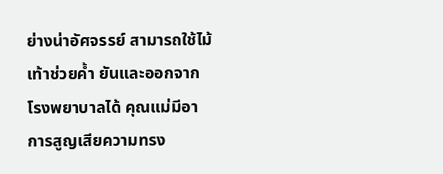ย่างน่าอัศจรรย์ สามารถใช้ไม้เท้าช่วยค้ำ ยันและออกจากโรงพยาบาลได้ คุณแม่มีอาการสูญเสียความทรง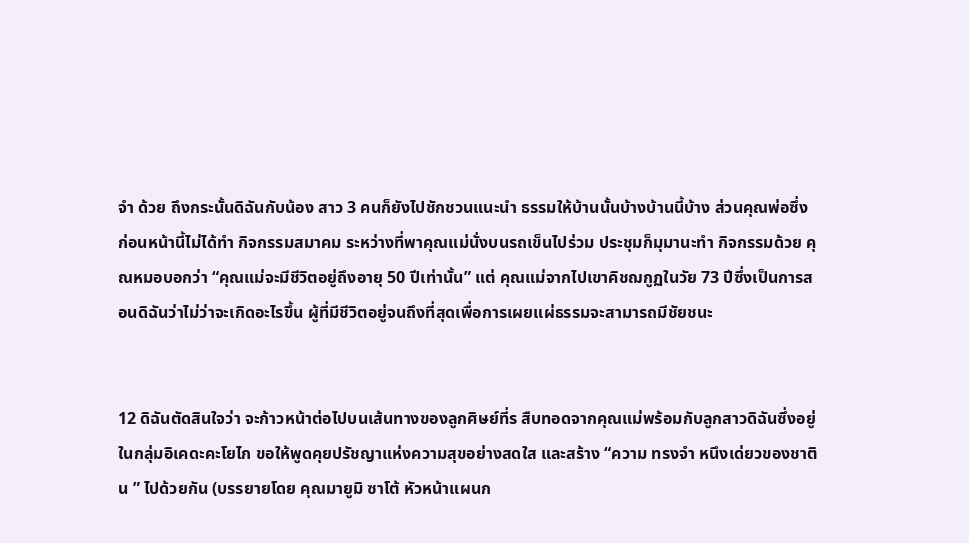จำ ด้วย ถึงกระนั้นดิฉันกับน้อง สาว 3 คนก็ยังไปชักชวนแนะนำ ธรรมให้บ้านนั้นบ้างบ้านนี้บ้าง ส่วนคุณพ่อซึ่ง ก่อนหน้านี้ไม่ได้ทำ กิจกรรมสมาคม ระหว่างที่พาคุณแม่นั่งบนรถเข็นไปร่วม ประชุมก็มุมานะทำ กิจกรรมด้วย คุณหมอบอกว่า “คุณแม่จะมีชีวิตอยู่ถึงอายุ 50 ปีเท่านั้น” แต่ คุณแม่จากไปเขาคิชฌกูฏในวัย 73 ปีซึ่งเป็นการสอนดิฉันว่าไม่ว่าจะเกิดอะไรขึ้น ผู้ที่มีชีวิตอยู่จนถึงที่สุดเพื่อการเผยแผ่ธรรมจะสามารถมีชัยชนะ


12 ดิฉันตัดสินใจว่า จะก้าวหน้าต่อไปบนเส้นทางของลูกศิษย์ที่ร สืบทอดจากคุณแม่พร้อมกับลูกสาวดิฉันซึ่งอยู่ในกลุ่มอิเคดะคะโยไก ขอให้พูดคุยปรัชญาแห่งความสุขอย่างสดใส และสร้าง “ความ ทรงจำ หนึงเด่ยวของชาติน ” ไปด้วยกัน (บรรยายโดย คุณมายูมิ ซาโต้ หัวหน้าแผนก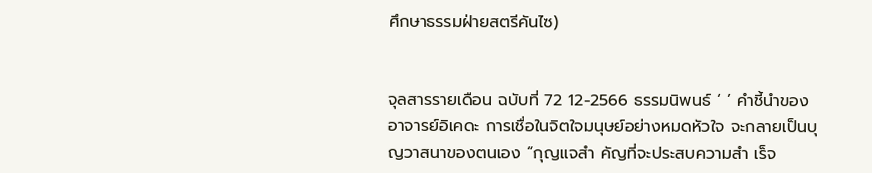ศึกษาธรรมฝ่ายสตรีคันไซ)


จุลสารรายเดือน ฉบับที่ 72 12-2566 ธรรมนิพนธ์ ‘ ’ คำชี้นำของอาจารย์อิเคดะ การเชื่อในจิตใจมนุษย์อย่างหมดหัวใจ จะกลายเป็นบุญวาสนาของตนเอง “กุญแจสำ คัญที่จะประสบความสำ เร็จ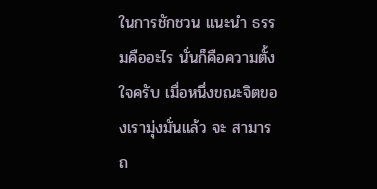ในการชักชวน แนะนำ ธรรมคืออะไร นั่นก็คือความตั้งใจครับ เมื่อหนึ่งขณะจิตของเรามุ่งมั่นแล้ว จะ สามารถ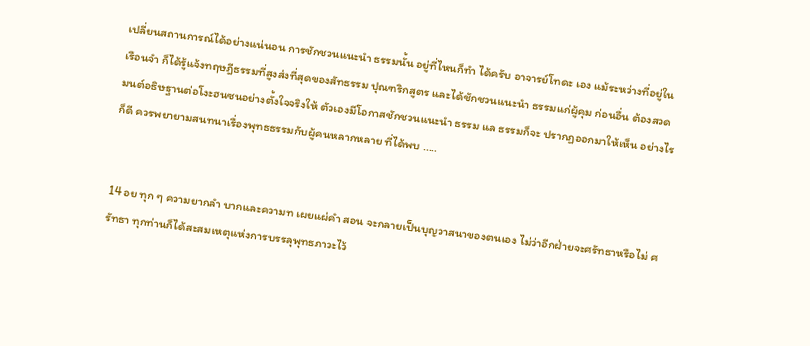เปลี่ยนสถานการณ์ได้อย่างแน่นอน การชักชวนแนะนำ ธรรมนั้น อยู่ที่ไหนก็ทำ ได้ครับ อาจารย์โทดะ เอง แม้ระหว่างที่อยู่ในเรือนจำ ก็ได้รู้แจ้งทฤษฎีธรรมที่สูงส่งที่สุดของสัทธรรม ปุณฑริกสูตร และได้ชักชวนแนะนำ ธรรมแก่ผู้คุม ก่อนอื่น ต้องสวดมนต์อธิษฐานต่อโงะฮนซนอย่างตั้งใจจริงให้ ตัวเองมีโอกาสชักชวนแนะนำ ธรรม แล ธรรมก็จะ ปรากฏออกมาให้เห็น อย่างไรก็ดี ควรพยายามสนทนาเรื่องพุทธธรรมกับผู้คนหลากหลาย ที่ได้พบ .....


14 อย ทุก ๆ ความยากลำ บากและความท เผยแผ่คำ สอน จะกลายเป็นบุญวาสนาของตนเอง ไม่ว่าอีกฝ่ายจะศรัทธาหรือไม่ ศรัทธา ทุกท่านก็ได้สะสมเหตุแห่งการบรรลุพุทธภาวะไว้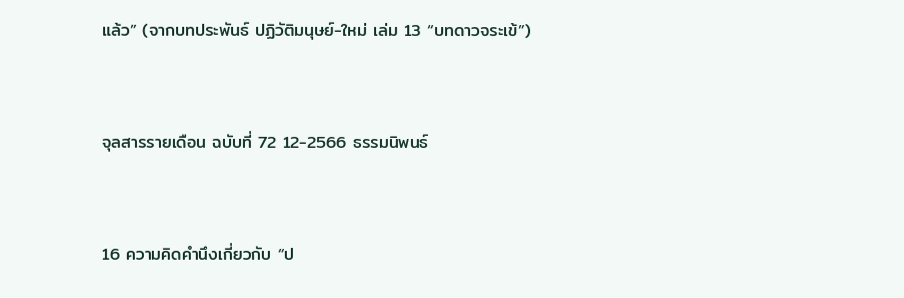แล้ว” (จากบทประพันธ์ ปฏิวัติมนุษย์-ใหม่ เล่ม 13 “บทดาวจระเข้”)


จุลสารรายเดือน ฉบับที่ 72 12-2566 ธรรมนิพนธ์


16 ความคิดคำนึงเกี่ยวกับ “ป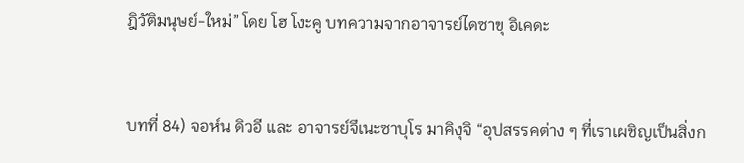ฎิวัติมนุษย์-ใหม่” โดย โฮ โงะคู บทความจากอาจารย์ไดซาขุ อิเคดะ


บทที่ 84) จอห์น ดิวอี และ อาจารย์จึเนะซาบุโร มาคิงุจิ “อุปสรรคต่าง ๆ ที่เราเผชิญเป็นสิ่งก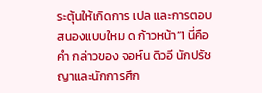ระตุ้นให้เกิดการ เปล และการตอบสนองแบบใหม ด ก้าวหน้า”1 นี่คือคำ กล่าวของ จอห์น ดิวอี นักปรัชญาและนักการศึก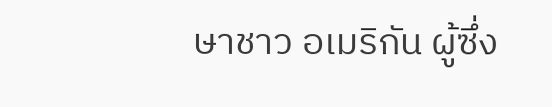ษาชาว อเมริกัน ผู้ซึ่ง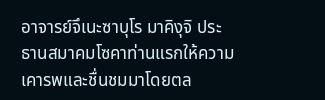อาจารย์จึเนะซาบุโร มาคิงุจิ ประธานสมาคมโซคาท่านแรกให้ความ เคารพและชื่นชมมาโดยตล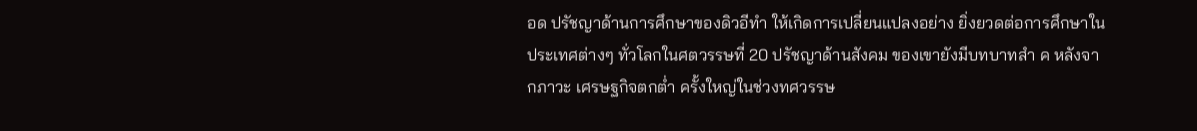อด ปรัชญาด้านการศึกษาของดิวอีทำ ให้เกิดการเปลี่ยนแปลงอย่าง ยิ่งยวดต่อการศึกษาในประเทศต่างๆ ทั่วโลกในศตวรรษที่ 20 ปรัชญาด้านสังคม ของเขายังมีบทบาทสำ ค หลังจากภาวะ เศรษฐกิจตกต่ำ ครั้งใหญ่ในช่วงทศวรรษ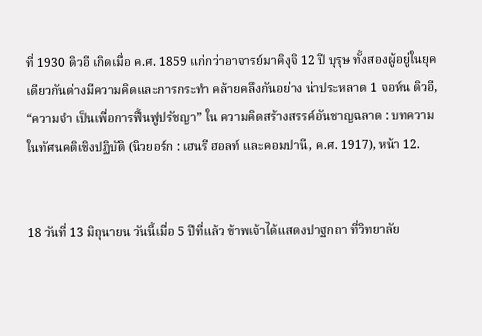ที่ 1930 ดิวอี เกิดเมื่อ ค.ศ. 1859 แก่กว่าอาจารย์มาคิงุจิ 12 ปี บุรุษ ทั้งสองผู้อยู่ในยุคเดียวกันต่างมีความคิดและการกระทำ คล้ายคลึงกันอย่าง น่าประหลาด 1 จอห์น ดิวอี, “ความจำ เป็นเพื่อการฟื้นฟูปรัชญา” ใน ความคิดสร้างสรรค์อันชาญฉลาด : บทความในทัศนคติเชิงปฏิบัติ (นิวยอร์ก : เฮนรี ฮอลท์ และคอมปานี, ค.ศ. 1917), หน้า 12.


18 วันที่ 13 มิถุนายน วันนี้เมื่อ 5 ปีที่แล้ว ข้าพเจ้าได้แสดงปาฐกถา ที่วิทยาลัย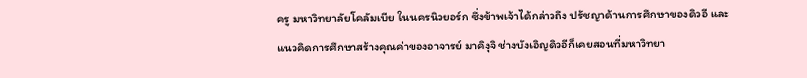ครู มหาวิทยาลัยโคลัมเบีย ในนครนิวยอร์ก ซึ่งข้าพเจ้าได้กล่าวถึง ปรัชญาด้านการศึกษาของดิวอี และแนวคิดการศึกษาสร้างคุณค่าของอาจารย์ มาคิงุจิ ช่างบังเอิญดิวอีก็เคยสอนที่มหาวิทยา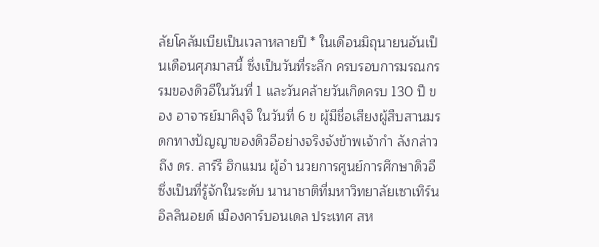ลัยโคลัมเบียเป็นเวลาหลายปี * ในเดือนมิถุนายนอันเป็นเดือนศุภมาสนี้ ซึ่งเป็นวันที่ระลึก ครบรอบการมรณกรรมของดิวอีในวันที่ 1 และวันคล้ายวันเกิดครบ 130 ปี ของ อาจารย์มาคิงุจิ ในวันที่ 6 ข ผู้มีชื่อเสียงผู้สืบสานมรดกทางปัญญาของดิวอีอย่างจริงจังข้าพเจ้ากำ ลังกล่าวถึง ดร. ลาร์รี ฮิกแมน ผู้อำ นวยการศูนย์การศึกษาดิวอี ซึ่งเป็นที่รู้จักในระดับ นานาชาติที่มหาวิทยาลัยเซาเทิร์นอิลลินอยด์ เมืองคาร์บอนเดล ประเทศ สห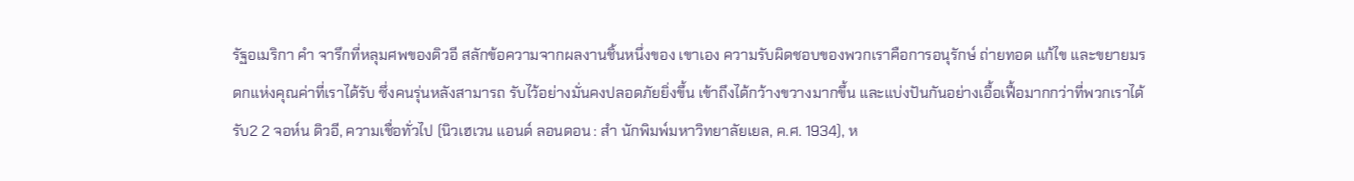รัฐอเมริกา คำ จารึกที่หลุมศพของดิวอี สลักข้อความจากผลงานชิ้นหนึ่งของ เขาเอง ความรับผิดชอบของพวกเราคือการอนุรักษ์ ถ่ายทอด แก้ไข และขยายมรดกแห่งคุณค่าที่เราได้รับ ซึ่งคนรุ่นหลังสามารถ รับไว้อย่างมั่นคงปลอดภัยยิ่งขึ้น เข้าถึงได้กว้างขวางมากขึ้น และแบ่งปันกันอย่างเอื้อเฟื้อมากกว่าที่พวกเราได้รับ2 2 จอห์น ดิวอี, ความเชื่อทั่วไป (นิวเฮเวน แอนด์ ลอนดอน : สำ นักพิมพ์มหาวิทยาลัยเยล, ค.ศ. 1934), ห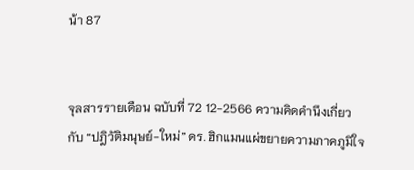น้า 87


จุลสารรายเดือน ฉบับที่ 72 12-2566 ความคิดคำนึงเกี่ยวกับ “ปฎิวัติมนุษย์-ใหม่” ดร. ฮิกแมนแผ่ขยายความภาคภูมิใจ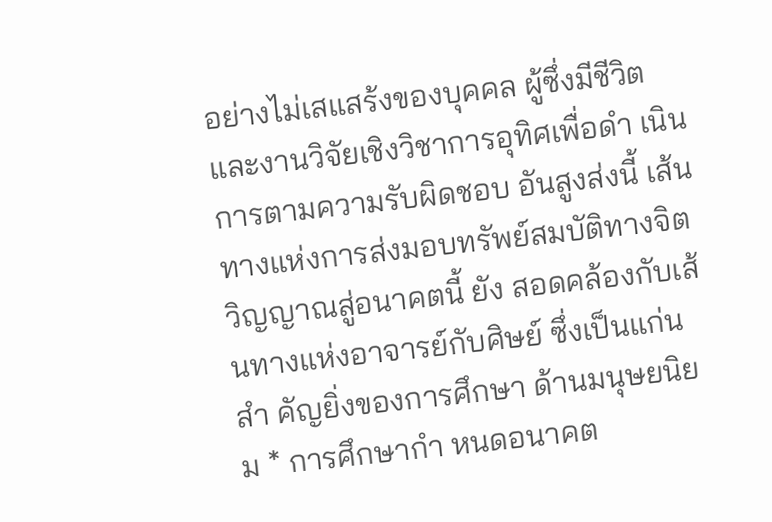อย่างไม่เสแสร้งของบุคคล ผู้ซึ่งมีชีวิตและงานวิจัยเชิงวิชาการอุทิศเพื่อดำ เนินการตามความรับผิดชอบ อันสูงส่งนี้ เส้นทางแห่งการส่งมอบทรัพย์สมบัติทางจิตวิญญาณสู่อนาคตนี้ ยัง สอดคล้องกับเส้นทางแห่งอาจารย์กับศิษย์ ซึ่งเป็นแก่นสำ คัญยิ่งของการศึกษา ด้านมนุษยนิยม * การศึกษากำ หนดอนาคต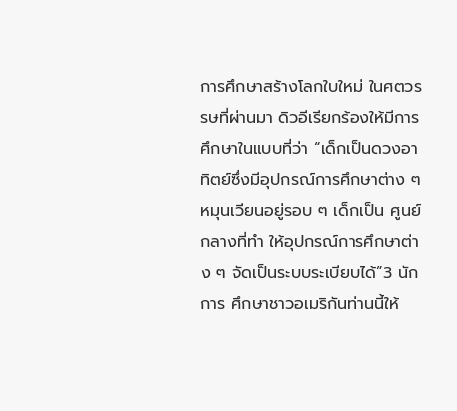การศึกษาสร้างโลกใบใหม่ ในศตวรรษที่ผ่านมา ดิวอีเรียกร้องให้มีการศึกษาในแบบที่ว่า “เด็กเป็นดวงอาทิตย์ซึ่งมีอุปกรณ์การศึกษาต่าง ๆ หมุนเวียนอยู่รอบ ๆ เด็กเป็น ศูนย์กลางที่ทำ ให้อุปกรณ์การศึกษาต่าง ๆ จัดเป็นระบบระเบียบได้”3 นักการ ศึกษาชาวอเมริกันท่านนี้ให้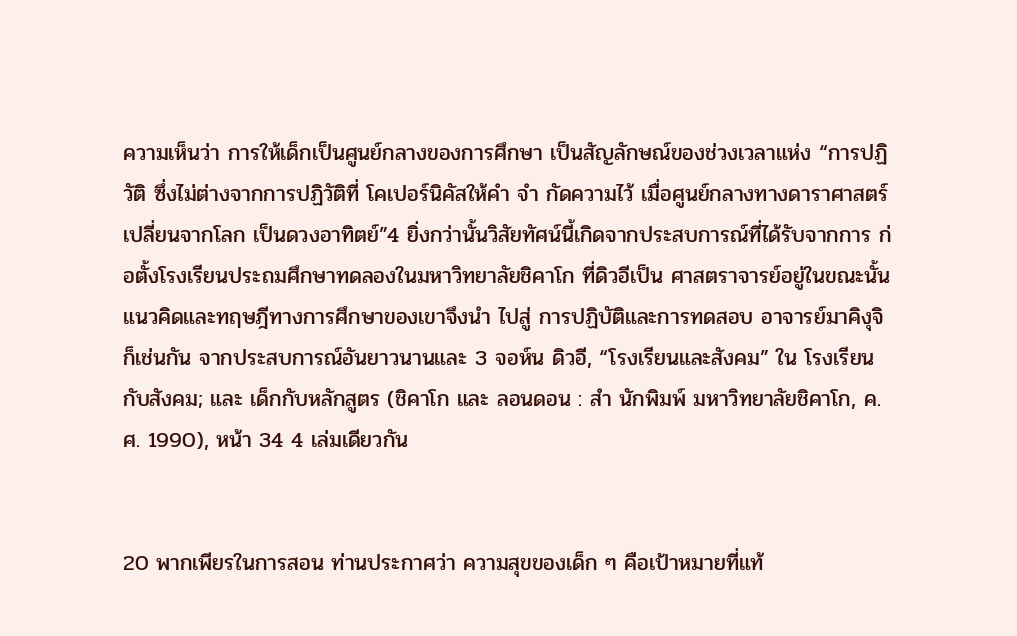ความเห็นว่า การให้เด็กเป็นศูนย์กลางของการศึกษา เป็นสัญลักษณ์ของช่วงเวลาแห่ง “การปฏิวัติ ซึ่งไม่ต่างจากการปฏิวัติที่ โคเปอร์นิคัสให้คำ จำ กัดความไว้ เมื่อศูนย์กลางทางดาราศาสตร์เปลี่ยนจากโลก เป็นดวงอาทิตย์”4 ยิ่งกว่านั้นวิสัยทัศน์นี้เกิดจากประสบการณ์ที่ได้รับจากการ ก่อตั้งโรงเรียนประถมศึกษาทดลองในมหาวิทยาลัยชิคาโก ที่ดิวอีเป็น ศาสตราจารย์อยู่ในขณะนั้น แนวคิดและทฤษฎีทางการศึกษาของเขาจึงนำ ไปสู่ การปฏิบัติและการทดสอบ อาจารย์มาคิงุจิก็เช่นกัน จากประสบการณ์อันยาวนานและ 3 จอห์น ดิวอี, “โรงเรียนและสังคม” ใน โรงเรียนกับสังคม; และ เด็กกับหลักสูตร (ชิคาโก และ ลอนดอน : สำ นักพิมพ์ มหาวิทยาลัยชิคาโก, ค.ศ. 1990), หน้า 34 4 เล่มเดียวกัน


20 พากเพียรในการสอน ท่านประกาศว่า ความสุขของเด็ก ๆ คือเป้าหมายที่แท้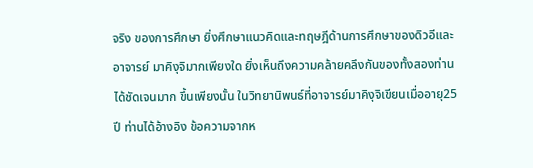จริง ของการศึกษา ยิ่งศึกษาแนวคิดและทฤษฎีด้านการศึกษาของดิวอีและอาจารย์ มาคิงุจิมากเพียงใด ยิ่งเห็นถึงความคล้ายคลึงกันของทั้งสองท่านได้ชัดเจนมาก ขึ้นเพียงนั้น ในวิทยานิพนธ์ที่อาจารย์มาคิงุจิเขียนเมื่ออายุ25 ปี ท่านได้อ้างอิง ข้อความจากห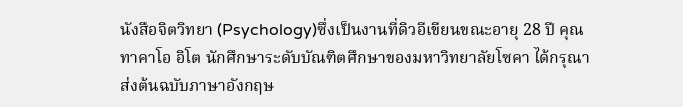นังสือจิตวิทยา (Psychology)ซึ่งเป็นงานที่ดิวอีเขียนขณะอายุ 28 ปี คุณทาคาโอ อิโต นักศึกษาระดับบัณฑิตศึกษาของมหาวิทยาลัยโซคา ได้กรุณา ส่งต้นฉบับภาษาอังกฤษ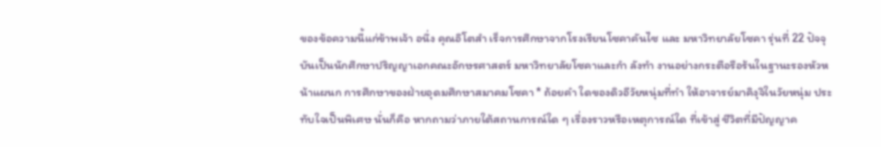ของข้อความนี้แก่ข้าพเจ้า อนึ่ง คุณอิโตสำ เร็จการศึกษาจากโรงเรียนโซคาคันไซ และ มหาวิทยาลัยโซคา รุ่นที่ 22 ปัจจุบันเป็นนักศึกษาปริญญาเอกคณะอักษรศาสตร์ มหาวิทยาลัยโซคาและกำ ลังทำ งานอย่างกระตือรือร้นในฐานะรองหัวหน้าแผนก การศึกษาของฝ่ายอุดมศึกษาสมาคมโซคา * ถ้อยคำ ใดของดิวอีวัยหนุ่มที่ทำ ให้อาจารย์มาคิงุจิในวัยหนุ่ม ประทับใจเป็นพิเศษ นั่นก็คือ หากถามว่าภายใต้สถานการณ์ใด ๆ เรื่องราวหรือเหตุการณ์ใด ที่เข้าสู่ ชีวิตที่มีปัญญาค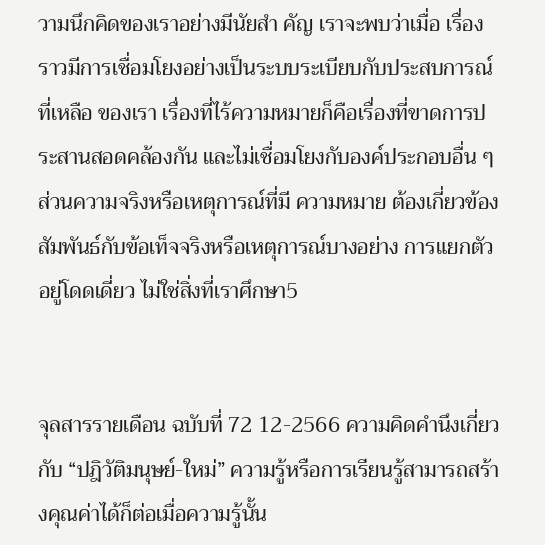วามนึกคิดของเราอย่างมีนัยสำ คัญ เราจะพบว่าเมื่อ เรื่องราวมีการเชื่อมโยงอย่างเป็นระบบระเบียบกับประสบการณ์ที่เหลือ ของเรา เรื่องที่ไร้ความหมายก็คือเรื่องที่ขาดการประสานสอดคล้องกัน และไม่เชื่อมโยงกับองค์ประกอบอื่น ๆ ส่วนความจริงหรือเหตุการณ์ที่มี ความหมาย ต้องเกี่ยวข้องสัมพันธ์กับข้อเท็จจริงหรือเหตุการณ์บางอย่าง การแยกตัวอยู่โดดเดี่ยว ไม่ใช่สิ่งที่เราศึกษา5


จุลสารรายเดือน ฉบับที่ 72 12-2566 ความคิดคำนึงเกี่ยวกับ “ปฎิวัติมนุษย์-ใหม่” ความรู้หรือการเรียนรู้สามารถสร้างคุณค่าได้ก็ต่อเมื่อความรู้นั้น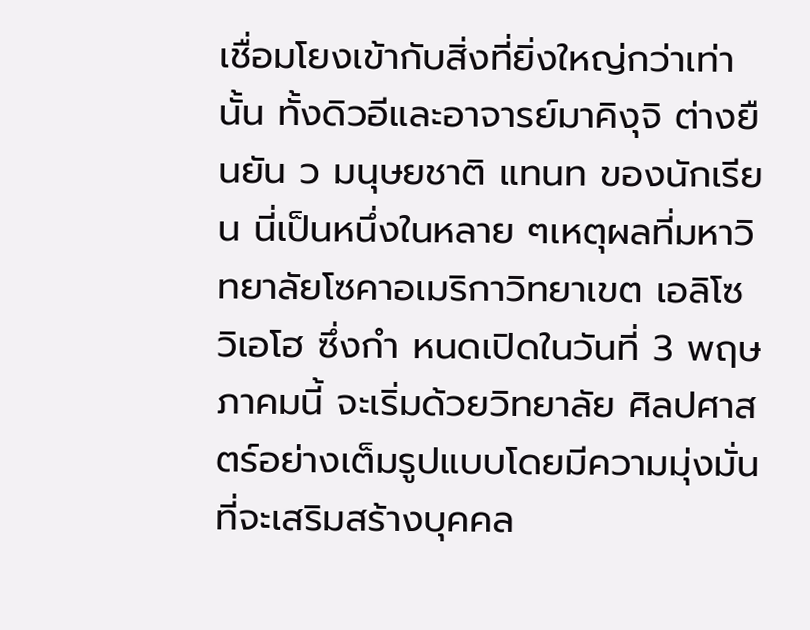เชื่อมโยงเข้ากับสิ่งที่ยิ่งใหญ่กว่าเท่านั้น ทั้งดิวอีและอาจารย์มาคิงุจิ ต่างยืนยัน ว มนุษยชาติ แทนท ของนักเรียน นี่เป็นหนึ่งในหลาย ๆเหตุผลที่มหาวิทยาลัยโซคาอเมริกาวิทยาเขต เอลิโซ วิเอโฮ ซึ่งกำ หนดเปิดในวันที่ 3 พฤษภาคมนี้ จะเริ่มด้วยวิทยาลัย ศิลปศาสตร์อย่างเต็มรูปแบบโดยมีความมุ่งมั่นที่จะเสริมสร้างบุคคล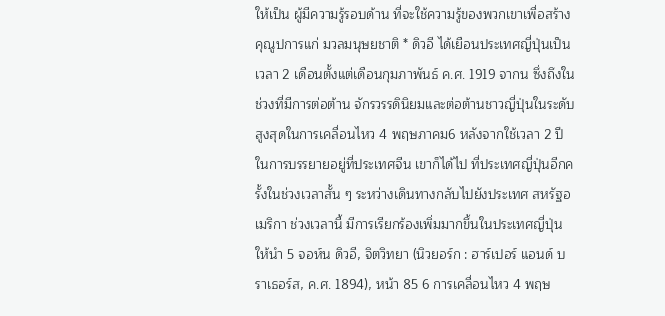ให้เป็น ผู้มีความรู้รอบด้าน ที่จะใช้ความรู้ของพวกเขาเพื่อสร้างคุณูปการแก่ มวลมนุษยชาติ * ดิวอี ได้เยือนประเทศญี่ปุ่นเป็นเวลา 2 เดือนตั้งแต่เดือนกุมภาพันธ์ ค.ศ. 1919 จากน ซึ่งถึงในช่วงที่มีการต่อต้าน จักรวรรดินิยมและต่อต้านชาวญี่ปุ่นในระดับสูงสุดในการเคลื่อนไหว 4 พฤษภาคม6 หลังจากใช้เวลา 2 ปี ในการบรรยายอยู่ที่ประเทศจีน เขาก็ได้ไป ที่ประเทศญี่ปุ่นอีกครั้งในช่วงเวลาสั้น ๆ ระหว่างเดินทางกลับไปยังประเทศ สหรัฐอเมริกา ช่วงเวลานี้ มีการเรียกร้องเพิ่มมากขึ้นในประเทศญี่ปุ่นให้นำ 5 จอห์น ดิวอี, จิตวิทยา (นิวยอร์ก : ฮาร์เปอร์ แอนด์ บราเธอร์ส, ค.ศ. 1894), หน้า 85 6 การเคลื่อนไหว 4 พฤษ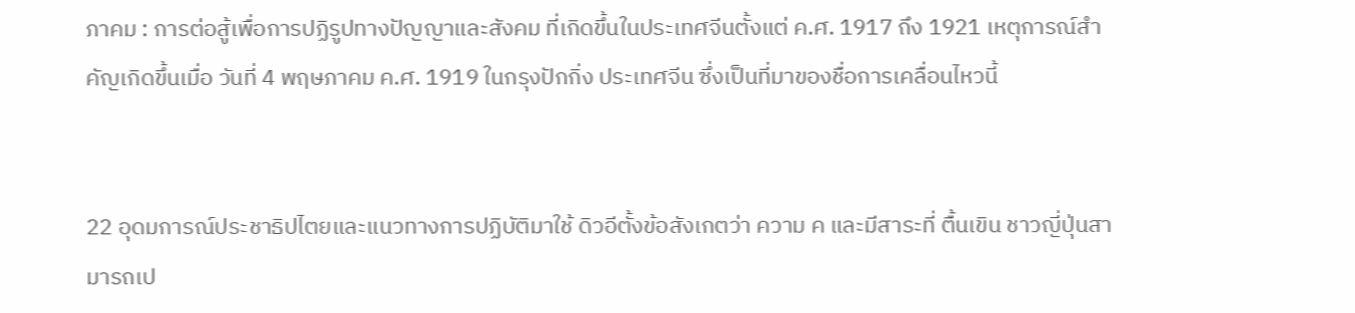ภาคม : การต่อสู้เพื่อการปฏิรูปทางปัญญาและสังคม ที่เกิดขึ้นในประเทศจีนตั้งแต่ ค.ศ. 1917 ถึง 1921 เหตุการณ์สำ คัญเกิดขึ้นเมื่อ วันที่ 4 พฤษภาคม ค.ศ. 1919 ในกรุงปักกิ่ง ประเทศจีน ซึ่งเป็นที่มาของชื่อการเคลื่อนไหวนี้


22 อุดมการณ์ประชาธิปไตยและแนวทางการปฏิบัติมาใช้ ดิวอีตั้งข้อสังเกตว่า ความ ค และมีสาระที่ ตื้นเขิน ชาวญี่ปุ่นสามารถเป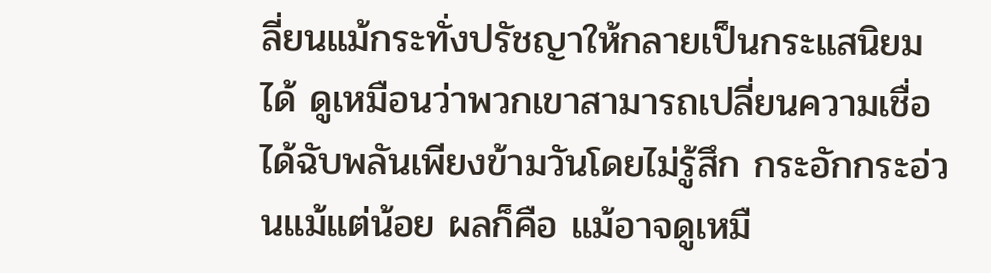ลี่ยนแม้กระทั่งปรัชญาให้กลายเป็นกระแสนิยมได้ ดูเหมือนว่าพวกเขาสามารถเปลี่ยนความเชื่อได้ฉับพลันเพียงข้ามวันโดยไม่รู้สึก กระอักกระอ่วนแม้แต่น้อย ผลก็คือ แม้อาจดูเหมื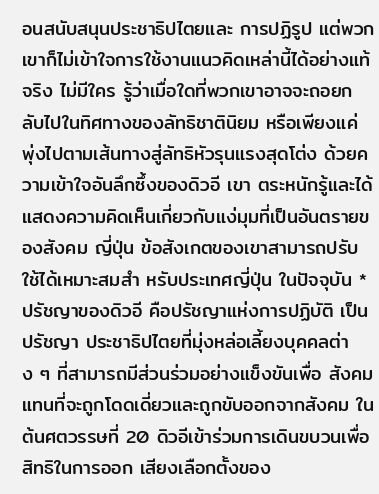อนสนับสนุนประชาธิปไตยและ การปฏิรูป แต่พวกเขาก็ไม่เข้าใจการใช้งานแนวคิดเหล่านี้ได้อย่างแท้จริง ไม่มีใคร รู้ว่าเมื่อใดที่พวกเขาอาจจะถอยกลับไปในทิศทางของลัทธิชาตินิยม หรือเพียงแค่ พุ่งไปตามเส้นทางสู่ลัทธิหัวรุนแรงสุดโต่ง ด้วยความเข้าใจอันลึกซึ้งของดิวอี เขา ตระหนักรู้และได้แสดงความคิดเห็นเกี่ยวกับแง่มุมที่เป็นอันตรายของสังคม ญี่ปุ่น ข้อสังเกตของเขาสามารถปรับใช้ได้เหมาะสมสำ หรับประเทศญี่ปุ่น ในปัจจุบัน * ปรัชญาของดิวอี คือปรัชญาแห่งการปฏิบัติ เป็นปรัชญา ประชาธิปไตยที่มุ่งหล่อเลี้ยงบุคคลต่าง ๆ ที่สามารถมีส่วนร่วมอย่างแข็งขันเพื่อ สังคม แทนที่จะถูกโดดเดี่ยวและถูกขับออกจากสังคม ในต้นศตวรรษที่ 20 ดิวอีเข้าร่วมการเดินขบวนเพื่อสิทธิในการออก เสียงเลือกตั้งของ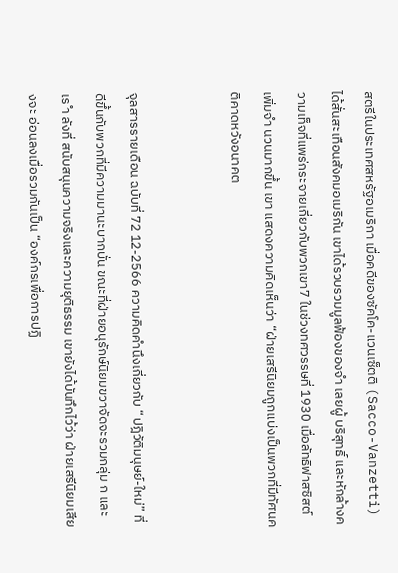สตรีในประเทศสหรัฐอเมริกา เมื่อคดีของซัคโค-แวนเซ็ตติ (Sacco-Vanzetti) ได้สั่นสะเทือนสังคมอเมริกัน เขาได้รวบรวมมูลฟ้องของจำ เลยผู้ บริสุทธิ์ และหักล้างความเท็จที่แพร่กระจายเกี่ยวกับพวกเขา7 ในช่วงทศวรรษที่ 1930 เมื่อลัทธิฟาสซิสต์เพิ่มจำ นวนมากขึ้น เขา แสดงความคิดเห็นว่า “ฝ่ายเสรีนิยมถูกแบ่งเป็นพวกที่มีทัศนคติคาดหวังอนาคต


จุลสารรายเดือน ฉบับที่ 72 12-2566 ความคิดคำนึงเกี่ยวกับ “ปฎิวัติมนุษย์-ใหม่” ที่ดีขึ้นกับพวกที่มีความมานะบากบั่น ขณะที่ฝ่ายอนุรักษ์นิยมขวาจัดจะรวมกลุ่ม ก และเร ำ ลังที่ สนับสนุนความจริงและความยุติธรรม เขายังได้บันทึกไว้ว่า ฝ่ายเสรีนิยมเสียงจะ อ่อนลงเมื่อรวมกันเป็น “องค์กรเพื่อการปฏิ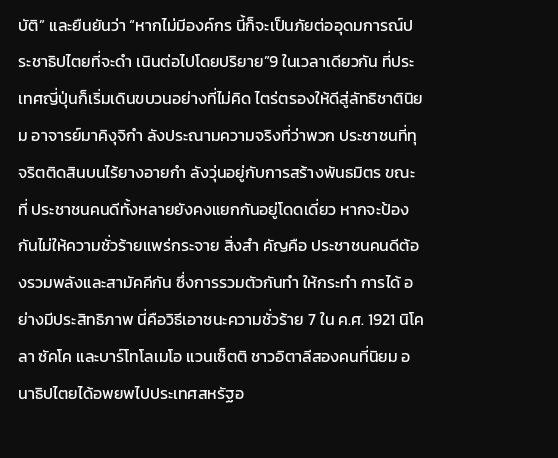บัติ” และยืนยันว่า “หากไม่มีองค์กร นี้ก็จะเป็นภัยต่ออุดมการณ์ประชาธิปไตยที่จะดำ เนินต่อไปโดยปริยาย”9 ในเวลาเดียวกัน ที่ประเทศญี่ปุ่นก็เริ่มเดินขบวนอย่างที่ไม่คิด ไตร่ตรองให้ดีสู่ลัทธิชาตินิยม อาจารย์มาคิงุจิกำ ลังประณามความจริงที่ว่าพวก ประชาชนที่ทุจริตติดสินบนไร้ยางอายกำ ลังวุ่นอยู่กับการสร้างพันธมิตร ขณะที่ ประชาชนคนดีทั้งหลายยังคงแยกกันอยู่โดดเดี่ยว หากจะป้องกันไม่ให้ความชั่วร้ายแพร่กระจาย สิ่งสำ คัญคือ ประชาชนคนดีต้องรวมพลังและสามัคคีกัน ซึ่งการรวมตัวกันทำ ให้กระทำ การได้ อย่างมีประสิทธิภาพ นี่คือวิธีเอาชนะความชั่วร้าย 7 ใน ค.ศ. 1921 นิโคลา ซัคโค และบาร์โทโลเมโอ แวนเซ็ตติ ชาวอิตาลีสองคนที่นิยม อนาธิปไตยได้อพยพไปประเทศสหรัฐอ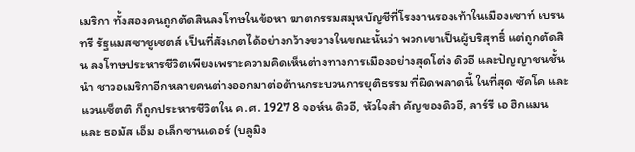เมริกา ทั้งสองคนถูกตัดสินลงโทษในข้อหา ฆาตกรรมสมุหบัญชีที่โรงงานรองเท้าในเมืองเซาท์ เบรนทรี รัฐแมสซาชูเซตส์ เป็นที่สังเกตได้อย่างกว้างขวางในขณะนั้นว่า พวกเขาเป็นผู้บริสุทธิ์ แต่ถูกตัดสิน ลงโทษประหารชีวิตเพียงเพราะความคิดเห็นต่างทางการเมืองอย่างสุดโต่ง ดิวอี และปัญญาชนชั้นนำ ชาวอเมริกาอีกหลายคนต่างออกมาต่อต้านกระบวนการยุติธรรม ที่ผิดพลาดนี้ ในที่สุด ซัคโค และ แวนเซ็ตติ ก็ถูกประหารชีวิตใน ค.ศ. 1927 8 จอห์น ดิวอี, หัวใจสำ คัญของดิวอี, ลาร์รี เอ ฮิกแมน และ ธอมัส เอ็ม อเล็กซานเดอร์ (บลูมิง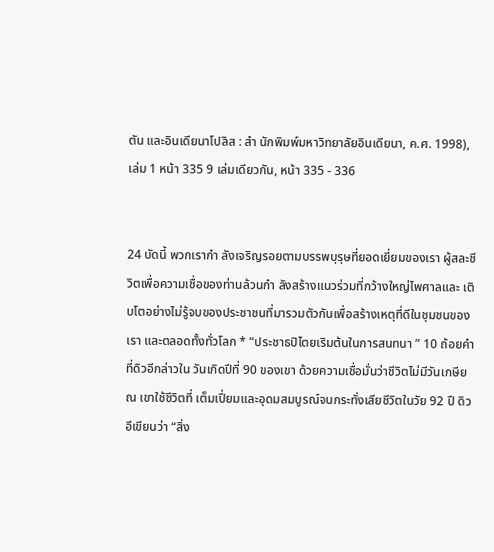ตัน และอินเดียนาโปลิส : สำ นักพิมพ์มหาวิทยาลัยอินเดียนา, ค.ศ. 1998), เล่ม 1 หน้า 335 9 เล่มเดียวกัน, หน้า 335 - 336


24 บัดนี้ พวกเรากำ ลังเจริญรอยตามบรรพบุรุษที่ยอดเยี่ยมของเรา ผู้สละชีวิตเพื่อความเชื่อของท่านล้วนกำ ลังสร้างแนวร่วมที่กว้างใหญ่ไพศาลและ เติบโตอย่างไม่รู้จบของประชาชนที่มารวมตัวกันเพื่อสร้างเหตุที่ดีในชุมชนของเรา และตลอดทั้งทั่วโลก * “ประชาธปิไตยเริมต้นในการสนทนา ” 10 ถ้อยคำ ที่ดิวอีกล่าวใน วันเกิดปีที่ 90 ของเขา ด้วยความเชื่อมั่นว่าชีวิตไม่มีวันเกษียณ เขาใช้ชีวิตที่ เต็มเปี่ยมและอุดมสมบูรณ์จนกระทั่งเสียชีวิตในวัย 92 ปี ดิวอีเขียนว่า “สิ่ง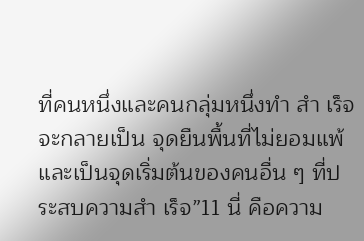ที่คนหนึ่งและคนกลุ่มหนึ่งทำ สำ เร็จจะกลายเป็น จุดยืนพื้นที่ไม่ยอมแพ้และเป็นจุดเริ่มต้นของคนอื่น ๆ ที่ประสบความสำ เร็จ”11 นี่ คือความ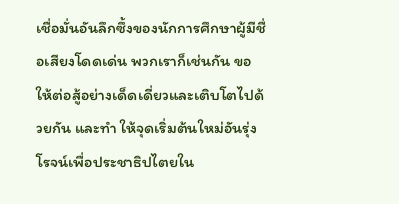เชื่อมั่นอันลึกซึ้งของนักการศึกษาผู้มีชื่อเสียงโดดเด่น พวกเราก็เช่นกัน ขอให้ต่อสู้อย่างเด็ดเดี่ยวและเติบโตไปด้วยกัน และทำ ให้จุดเริ่มต้นใหม่อันรุ่งโรจน์เพื่อประชาธิปไตยใน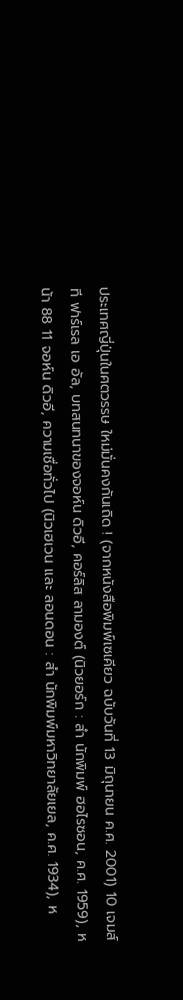ประเทศญี่ปุ่นในศตวรรษ ใหม่มั่นคงกันเถิด ! (จากหนังสือพิมพ์เซเคียว ฉบับวันที่ 13 มิถุนายน ค.ศ. 2001) 10 เจมส์ ที ฟาร์เรล เอ อัล, บทสนทนาของจอห์น ดิวอี, คอร์ลิส ลามองต์ (นิวยอร์ก : สำ นักพิมพ์ ฮอไรซอน, ค.ศ. 1959), หน้า 88 11 จอห์น ดิวอี, ความเชื่อทั่วไป (นิวเฮเวน และ ลอนดอน : สำ นักพิมพ์มหาวิทยาลัยเยล, ค.ศ. 1934), ห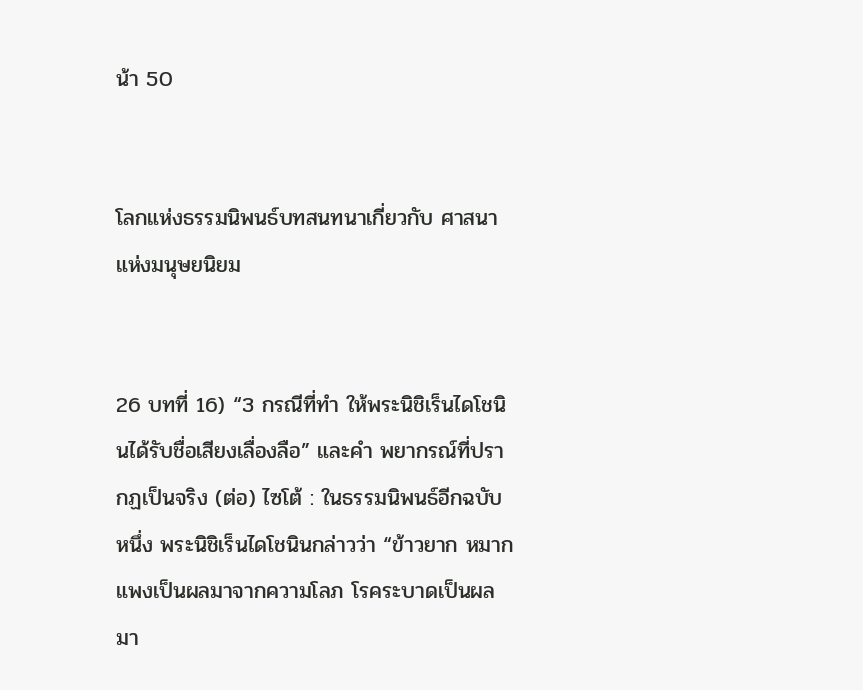น้า 50


โลกแห่งธรรมนิพนธ์บทสนทนาเกี่ยวกับ ศาสนาแห่งมนุษยนิยม


26 บทที่ 16) “3 กรณีที่ทำ ให้พระนิชิเร็นไดโชนินได้รับชื่อเสียงเลื่องลือ” และคำ พยากรณ์ที่ปรากฏเป็นจริง (ต่อ) ไซโต้ : ในธรรมนิพนธ์อีกฉบับหนึ่ง พระนิชิเร็นไดโชนินกล่าวว่า “ข้าวยาก หมากแพงเป็นผลมาจากความโลภ โรคระบาดเป็นผลมา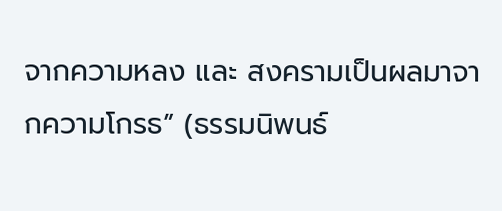จากความหลง และ สงครามเป็นผลมาจากความโกรธ” (ธรรมนิพนธ์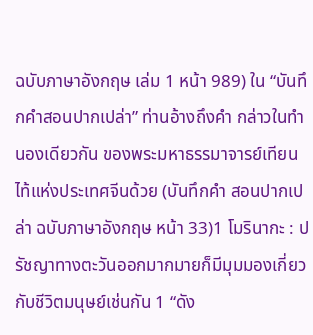ฉบับภาษาอังกฤษ เล่ม 1 หน้า 989) ใน “บันทึกคำสอนปากเปล่า” ท่านอ้างถึงคำ กล่าวในทำ นองเดียวกัน ของพระมหาธรรมาจารย์เทียนไท้แห่งประเทศจีนด้วย (บันทึกคำ สอนปากเปล่า ฉบับภาษาอังกฤษ หน้า 33)1 โมรินากะ : ปรัชญาทางตะวันออกมากมายก็มีมุมมองเกี่ยวกับชีวิตมนุษย์เช่นกัน 1 “ดัง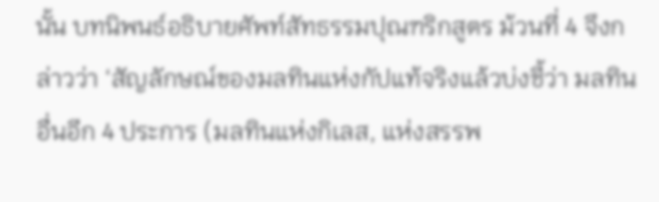นั้น บทนิพนธ์อธิบายศัพท์สัทธรรมปุณฑริกสูตร ม้วนที่ 4 จึงกล่าวว่า ‘สัญลักษณ์ของมลทินแห่งกัปแท้จริงแล้วบ่งชี้ว่า มลทินอื่นอีก 4 ประการ (มลทินแห่งกิเลส, แห่งสรรพ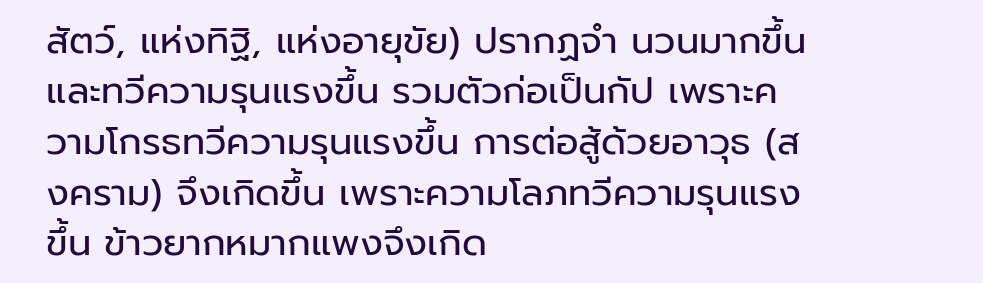สัตว์, แห่งทิฐิ, แห่งอายุขัย) ปรากฏจำ นวนมากขึ้นและทวีความรุนแรงขึ้น รวมตัวก่อเป็นกัป เพราะความโกรธทวีความรุนแรงขึ้น การต่อสู้ด้วยอาวุธ (สงคราม) จึงเกิดขึ้น เพราะความโลภทวีความรุนแรงขึ้น ข้าวยากหมากแพงจึงเกิด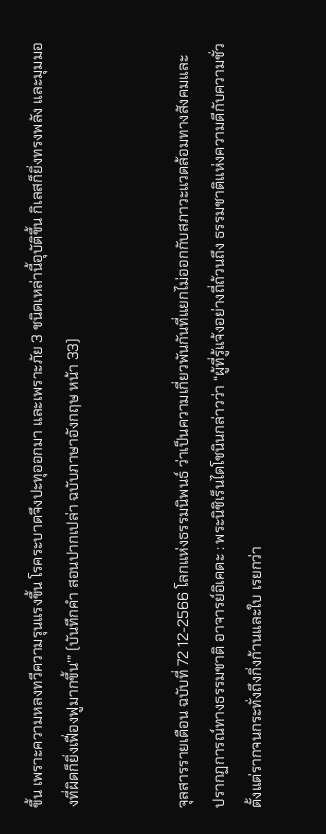ขึ้น เพราะความหลงทวีความรุนแรงขึ้น โรคระบาดจึงปะทุออกมา และเพราะภัย 3 ชนิดเหล่านี้อุบัติขึ้น กิเลสก็ยิ่งทรงพลัง และมุมมองที่ผิดก็ยิ่งเฟื่องฟูมากขึ้น’” (บันทึกคำ สอนปากเปล่า ฉบับภาษาอังกฤษ หน้า 33)


จุลสารรายเดือน ฉบับที่ 72 12-2566 โลกแห่งธรรมนิพนธ์ ว่าเป็นความเกี่ยวพันกันที่แยกไม่ออกกับสภาวะแวดล้อมทางสังคมและ ปรากฏการณ์ทางธรรมชาติ อาจารย์อิเคดะ : พระนิชิเร็นไดโชนินกล่าวว่า “ผู้ที่รู้แจ้งอย่างถี่ถ้วนถึง ธรรมชาติแห่งความดีกับความชั่วตั้งแต่รากจนกระทั่งถึงกิ่งก้านและใบ เรยกว่า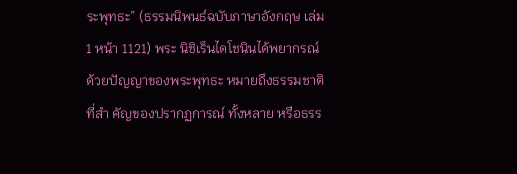ระพุทธะ” (ธรรมนิพนธ์ฉบับภาษาอังกฤษ เล่ม 1 หน้า 1121) พระ นิชิเร็นไดโชนินได้พยากรณ์ด้วยปัญญาของพระพุทธะ หมายถึงธรรมชาติที่สำ คัญของปรากฏการณ์ ทั้งหลาย หรือธรร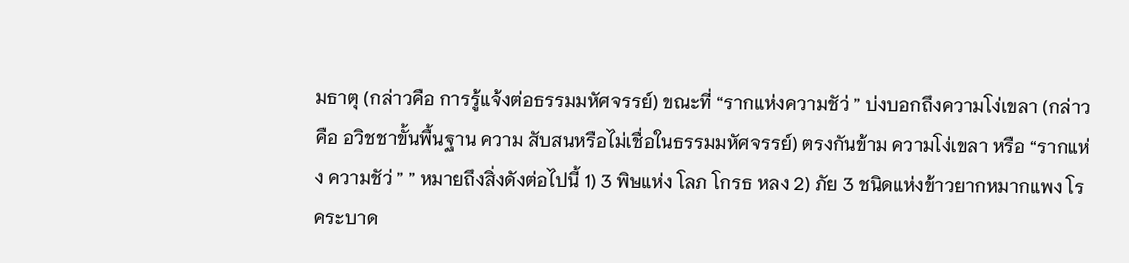มธาตุ (กล่าวคือ การรู้แจ้งต่อธรรมมหัศจรรย์) ขณะที่ “รากแห่งความชัว่ ” บ่งบอกถึงความโง่เขลา (กล่าวคือ อวิชชาขั้นพื้นฐาน ความ สับสนหรือไม่เชื่อในธรรมมหัศจรรย์) ตรงกันข้าม ความโง่เขลา หรือ “รากแห่ง ความชัว่ ” ” หมายถึงสิ่งดังต่อไปนี้ 1) 3 พิษแห่ง โลภ โกรธ หลง 2) ภัย 3 ชนิดแห่งข้าวยากหมากแพง โรคระบาด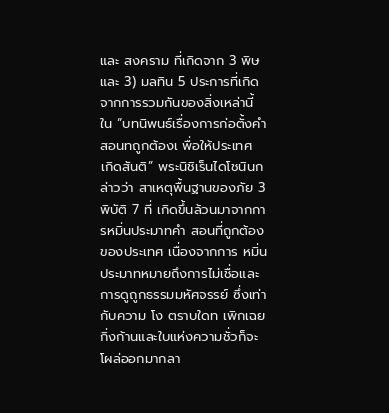และ สงคราม ที่เกิดจาก 3 พิษ และ 3) มลทิน 5 ประการที่เกิดจากการรวมกันของสิ่งเหล่านี้ ใน “บทนิพนธ์เรื่องการก่อตั้งคำสอนทถูกต้องเ พื่อให้ประเทศ เกิดสันติ” พระนิชิเร็นไดโชนินกล่าวว่า สาเหตุพื้นฐานของภัย 3 พิบัติ 7 ที่ เกิดขึ้นล้วนมาจากการหมิ่นประมาทคำ สอนที่ถูกต้องของประเทศ เนื่องจากการ หมิ่นประมาทหมายถึงการไม่เชื่อและการดูถูกธรรมมหัศจรรย์ ซึ่งเท่ากับความ โง ตราบใดท เพิกเฉย กิ่งก้านและใบแห่งความชั่วก็จะโผล่ออกมากลา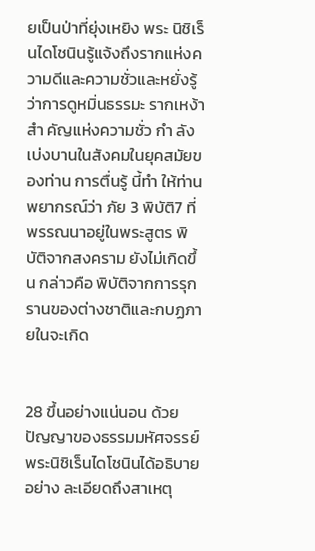ยเป็นป่าที่ยุ่งเหยิง พระ นิชิเร็นไดโชนินรู้แจ้งถึงรากแห่งความดีและความชั่วและหยั่งรู้ว่าการดูหมิ่นธรรมะ รากเหง้าสำ คัญแห่งความชั่ว กำ ลังเบ่งบานในสังคมในยุคสมัยของท่าน การตื่นรู้ นี้ทำ ให้ท่านพยากรณ์ว่า ภัย 3 พิบัติ7 ที่พรรณนาอยู่ในพระสูตร พิบัติจากสงคราม ยังไม่เกิดขึ้น กล่าวคือ พิบัติจากการรุกรานของต่างชาติและกบฏภายในจะเกิด


28 ขึ้นอย่างแน่นอน ด้วยปัญญาของธรรมมหัศจรรย์ พระนิชิเร็นไดโชนินได้อธิบายอย่าง ละเอียดถึงสาเหตุ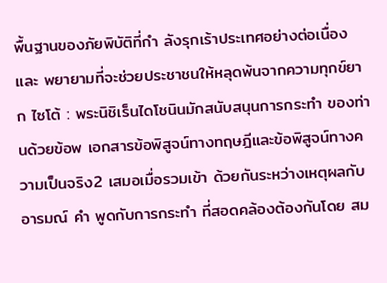พื้นฐานของภัยพิบัติที่กำ ลังรุกเร้าประเทศอย่างต่อเนื่อง และ พยายามที่จะช่วยประชาชนให้หลุดพ้นจากความทุกข์ยาก ไซโต้ : พระนิชิเร็นไดโชนินมักสนับสนุนการกระทำ ของท่านด้วยข้อพ เอกสารข้อพิสูจน์ทางทฤษฎีและข้อพิสูจน์ทางความเป็นจริง2 เสมอเมื่อรวมเข้า ด้วยกันระหว่างเหตุผลกับอารมณ์ คำ พูดกับการกระทำ ที่สอดคล้องต้องกันโดย สม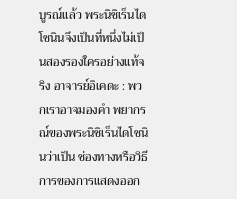บูรณ์แล้ว พระนิชิเร็นไดโชนินจึงเป็นที่หนึ่งไม่เป็นสองรองใครอย่างแท้จริง อาจารย์อิเคดะ : พวกเราอาจมองคำ พยากรณ์ของพระนิชิเร็นไดโชนินว่าเป็น ช่องทางหรือวิธีการของการแสดงออก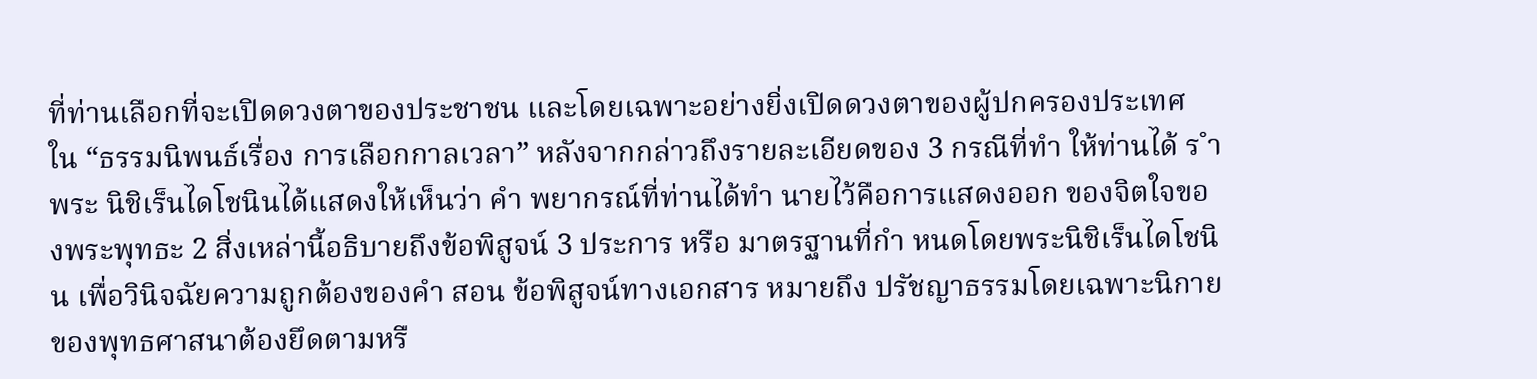ที่ท่านเลือกที่จะเปิดดวงตาของประชาชน และโดยเฉพาะอย่างยิ่งเปิดดวงตาของผู้ปกครองประเทศ ใน “ธรรมนิพนธ์เรื่อง การเลือกกาลเวลา” หลังจากกล่าวถึงรายละเอียดของ 3 กรณีที่ทำ ให้ท่านได้ ร ำ พระ นิชิเร็นไดโชนินได้แสดงให้เห็นว่า คำ พยากรณ์ที่ท่านได้ทำ นายไว้คือการแสดงออก ของจิตใจของพระพุทธะ 2 สิ่งเหล่านี้อธิบายถึงข้อพิสูจน์ 3 ประการ หรือ มาตรฐานที่กำ หนดโดยพระนิชิเร็นไดโชนิน เพื่อวินิจฉัยความถูกต้องของคำ สอน ข้อพิสูจน์ทางเอกสาร หมายถึง ปรัชญาธรรมโดยเฉพาะนิกายของพุทธศาสนาต้องยึดตามหรื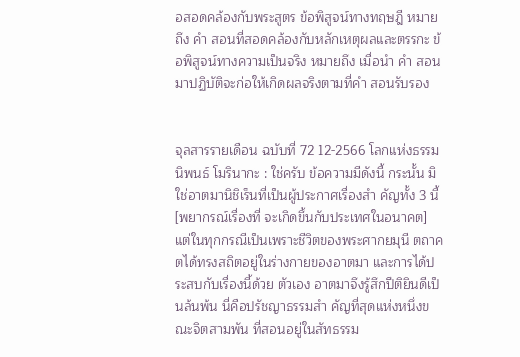อสอดคล้องกับพระสูตร ข้อพิสูจน์ทางทฤษฎี หมายถึง คำ สอนที่สอดคล้องกับหลักเหตุผลและตรรกะ ข้อพิสูจน์ทางความเป็นจริง หมายถึง เมื่อนำ คำ สอนมาปฏิบัติจะก่อให้เกิดผลจริงตามที่คำ สอนรับรอง


จุลสารรายเดือน ฉบับที่ 72 12-2566 โลกแห่งธรรมนิพนธ์ โมรินากะ : ใช่ครับ ข้อความมีดังนี้ กระนั้น มิใช่อาตมานิชิเร็นที่เป็นผู้ประกาศเรื่องสำ คัญทั้ง 3 นี้ [พยากรณ์เรื่องที่ จะเกิดขึ้นกับประเทศในอนาคต] แต่ในทุกกรณีเป็นเพราะชีวิตของพระศากยมุนี ตถาคตได้ทรงสถิตอยู่ในร่างกายของอาตมา และการได้ประสบกับเรื่องนี้ด้วย ตัวเอง อาตมาจึงรู้สึกปีติยินดีเป็นล้นพ้น นี่คือปรัชญาธรรมสำ คัญที่สุดแห่งหนึ่งขณะจิตสามพัน ที่สอนอยู่ในสัทธรรม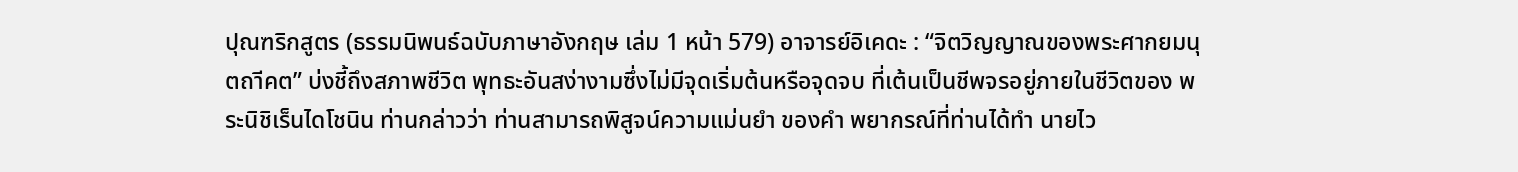ปุณฑริกสูตร (ธรรมนิพนธ์ฉบับภาษาอังกฤษ เล่ม 1 หน้า 579) อาจารย์อิเคดะ : “จิตวิญญาณของพระศากยมนุตถาีคต” บ่งชี้ถึงสภาพชีวิต พุทธะอันสง่างามซึ่งไม่มีจุดเริ่มต้นหรือจุดจบ ที่เต้นเป็นชีพจรอยู่ภายในชีวิตของ พระนิชิเร็นไดโชนิน ท่านกล่าวว่า ท่านสามารถพิสูจน์ความแม่นยำ ของคำ พยากรณ์ที่ท่านได้ทำ นายไว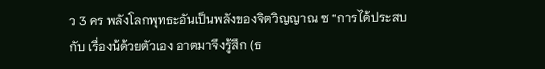ว 3 คร พลังโลกพุทธะอันเป็นพลังของจิตวิญญาณ ซ “การได้ประสบกับ เรื่องน้ด้วยตัวเอง อาตมาจึงรู้สึก (ธ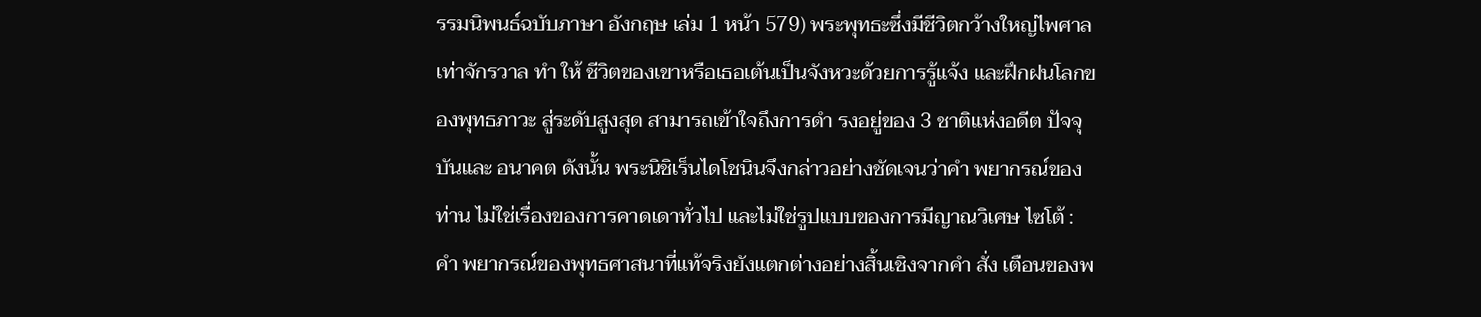รรมนิพนธ์ฉบับภาษา อังกฤษ เล่ม 1 หน้า 579) พระพุทธะซึ่งมีชีวิตกว้างใหญ่ไพศาลเท่าจักรวาล ทำ ให้ ชีวิตของเขาหรือเธอเต้นเป็นจังหวะด้วยการรู้แจ้ง และฝึกฝนโลกของพุทธภาวะ สู่ระดับสูงสุด สามารถเข้าใจถึงการดำ รงอยู่ของ 3 ชาติแห่งอดีต ปัจจุบันและ อนาคต ดังนั้น พระนิชิเร็นไดโชนินจึงกล่าวอย่างชัดเจนว่าคำ พยากรณ์ของท่าน ไม่ใช่เรื่องของการคาดเดาทั่วไป และไม่ใช่รูปแบบของการมีญาณวิเศษ ไซโต้ : คำ พยากรณ์ของพุทธศาสนาที่แท้จริงยังแตกต่างอย่างสิ้นเชิงจากคำ สั่ง เตือนของพ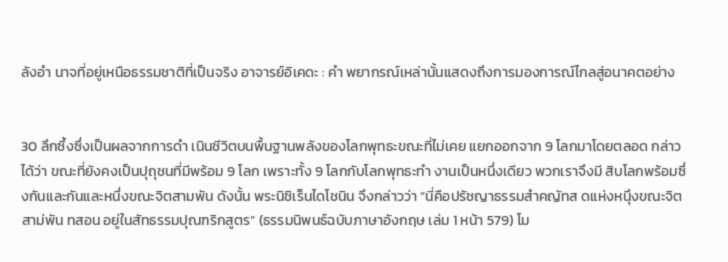ลังอำ นาจที่อยู่เหนือธรรมชาติที่เป็นจริง อาจารย์อิเคดะ : คำ พยากรณ์เหล่านั้นแสดงถึงการมองการณ์ไกลสู่อนาคตอย่าง


30 ลึกซึ้งซึ่งเป็นผลจากการดำ เนินชีวิตบนพื้นฐานพลังของโลกพุทธะขณะที่ไม่เคย แยกออกจาก 9 โลกมาโดยตลอด กล่าวได้ว่า ขณะที่ยังคงเป็นปุถุชนที่มีพร้อม 9 โลก เพราะทั้ง 9 โลกกับโลกพุทธะทำ งานเป็นหนึ่งเดียว พวกเราจึงมี สิบโลกพร้อมซึ่งกันและกันและหนึ่งขณะจิตสามพัน ดังนั้น พระนิชิเร็นไดโชนิน จึงกล่าวว่า “นี่คือปรัชญาธรรมสำคญัทส ดแห่งหนึุงขณะจิตสาม่พัน ทสอน อยู่ในสัทธรรมปุณฑริกสูตร” (ธรรมนิพนธ์ฉบับภาษาอังกฤษ เล่ม 1 หน้า 579) โม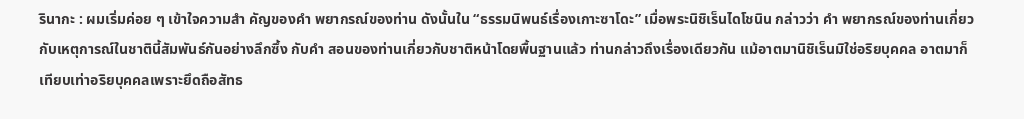รินากะ : ผมเริ่มค่อย ๆ เข้าใจความสำ คัญของคำ พยากรณ์ของท่าน ดังนั้นใน “ธรรมนิพนธ์เรื่องเกาะซาโดะ” เมื่อพระนิชิเร็นไดโชนิน กล่าวว่า คำ พยากรณ์ของท่านเกี่ยวกับเหตุการณ์ในชาตินี้สัมพันธ์กันอย่างลึกซึ้ง กับคำ สอนของท่านเกี่ยวกับชาติหน้าโดยพื้นฐานแล้ว ท่านกล่าวถึงเรื่องเดียวกัน แม้อาตมานิชิเร็นมิใช่อริยบุคคล อาตมาก็เทียบเท่าอริยบุคคลเพราะยึดถือสัทธ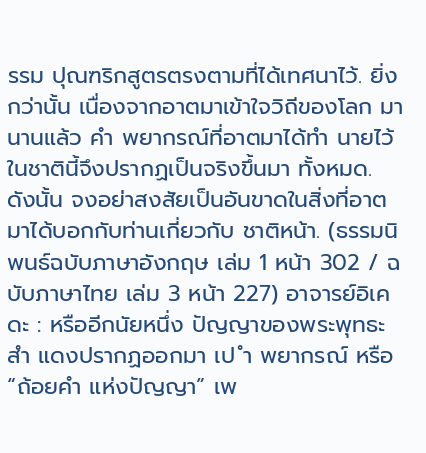รรม ปุณฑริกสูตรตรงตามที่ได้เทศนาไว้. ยิ่งกว่านั้น เนื่องจากอาตมาเข้าใจวิถีของโลก มานานแล้ว คำ พยากรณ์ที่อาตมาได้ทำ นายไว้ในชาตินี้จึงปรากฏเป็นจริงขึ้นมา ทั้งหมด. ดังนั้น จงอย่าสงสัยเป็นอันขาดในสิ่งที่อาตมาได้บอกกับท่านเกี่ยวกับ ชาติหน้า. (ธรรมนิพนธ์ฉบับภาษาอังกฤษ เล่ม 1 หน้า 302 / ฉบับภาษาไทย เล่ม 3 หน้า 227) อาจารย์อิเคดะ : หรืออีกนัยหนึ่ง ปัญญาของพระพุทธะสำ แดงปรากฏออกมา เป ำ พยากรณ์ หรือ “ถ้อยคำ แห่งปัญญา” เพ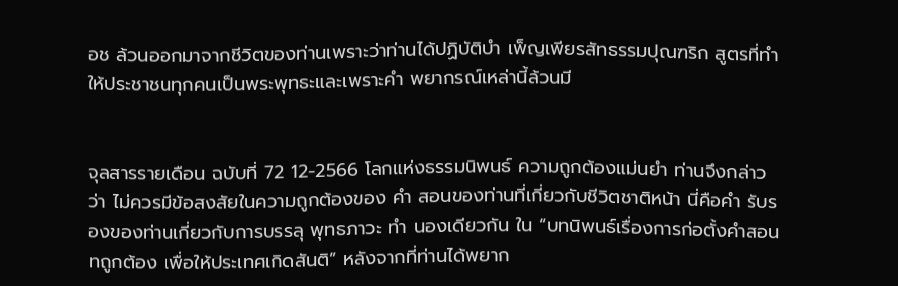อช ล้วนออกมาจากชีวิตของท่านเพราะว่าท่านได้ปฏิบัติบำ เพ็ญเพียรสัทธรรมปุณฑริก สูตรที่ทำ ให้ประชาชนทุกคนเป็นพระพุทธะและเพราะคำ พยากรณ์เหล่านี้ล้วนมี


จุลสารรายเดือน ฉบับที่ 72 12-2566 โลกแห่งธรรมนิพนธ์ ความถูกต้องแม่นยำ ท่านจึงกล่าวว่า ไม่ควรมีข้อสงสัยในความถูกต้องของ คำ สอนของท่านที่เกี่ยวกับชีวิตชาติหน้า นี่คือคำ รับรองของท่านเกี่ยวกับการบรรลุ พุทธภาวะ ทำ นองเดียวกัน ใน “บทนิพนธ์เรื่องการก่อตั้งคำสอนทถูกต้อง เพื่อให้ประเทศเกิดสันติ” หลังจากที่ท่านได้พยาก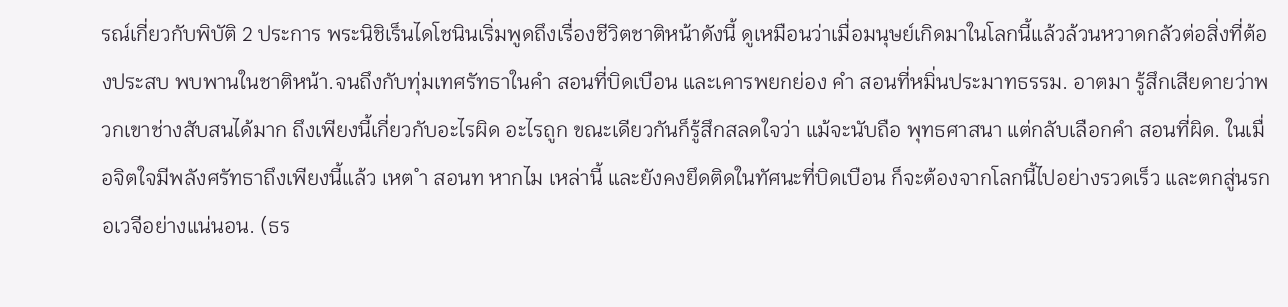รณ์เกี่ยวกับพิบัติ 2 ประการ พระนิชิเร็นไดโชนินเริ่มพูดถึงเรื่องชีวิตชาติหน้าดังนี้ ดูเหมือนว่าเมื่อมนุษย์เกิดมาในโลกนี้แล้วล้วนหวาดกลัวต่อสิ่งที่ต้องประสบ พบพานในชาติหน้า.จนถึงกับทุ่มเทศรัทธาในคำ สอนที่บิดเบือน และเคารพยกย่อง คำ สอนที่หมิ่นประมาทธรรม. อาตมา รู้สึกเสียดายว่าพวกเขาช่างสับสนได้มาก ถึงเพียงนี้เกี่ยวกับอะไรผิด อะไรถูก ขณะเดียวกันก็รู้สึกสลดใจว่า แม้จะนับถือ พุทธศาสนา แต่กลับเลือกคำ สอนที่ผิด. ในเมื่อจิตใจมีพลังศรัทธาถึงเพียงนี้แล้ว เหต ำ สอนท หากไม เหล่านี้ และยังคงยึดติดในทัศนะที่บิดเบือน ก็จะต้องจากโลกนี้ไปอย่างรวดเร็ว และตกสู่นรกอเวจีอย่างแน่นอน. (ธร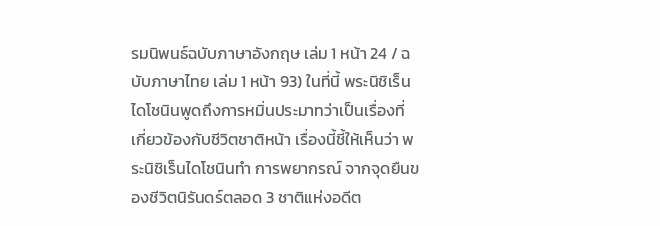รมนิพนธ์ฉบับภาษาอังกฤษ เล่ม 1 หน้า 24 / ฉบับภาษาไทย เล่ม 1 หน้า 93) ในที่นี้ พระนิชิเร็นไดโชนินพูดถึงการหมิ่นประมาทว่าเป็นเรื่องที่ เกี่ยวข้องกับชีวิตชาติหน้า เรื่องนี้ชี้ให้เห็นว่า พระนิชิเร็นไดโชนินทำ การพยากรณ์ จากจุดยืนของชีวิตนิรันดร์ตลอด 3 ชาติแห่งอดีต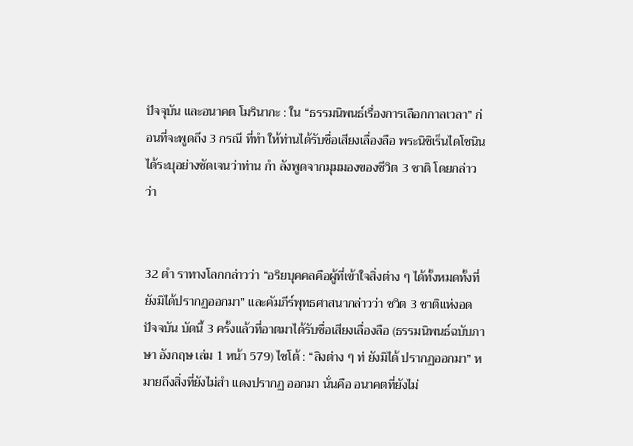ปัจจุบัน และอนาคต โมรินากะ : ใน “ธรรมนิพนธ์เรื่องการเลือกกาลเวลา” ก่อนที่จะพูดถึง 3 กรณี ที่ทำ ให้ท่านได้รับชื่อเสียงเลื่องลือ พระนิชิเร็นไดโชนินได้ระบุอย่างชัดเจนว่าท่าน กำ ลังพูดจากมุมมองของชีวิต 3 ชาติ โดยกล่าวว่า


32 ตำ ราทางโลกกล่าวว่า “อริยบุคคลคือผู้ที่เข้าใจสิ่งต่าง ๆ ได้ทั้งหมดทั้งที่ ยังมิได้ปรากฏออกมา” และคัมภีร์พุทธศาสนากล่าวว่า ชวิต 3 ชาติแห่งอด ปัจจบัน บัดนี้ 3 ครั้งแล้วที่อาตมาได้รับชื่อเสียงเลื่องลือ (ธรรมนิพนธ์ฉบับภาษา อังกฤษ เล่ม 1 หน้า 579) ไซโต้ : “สิงต่าง ๆ ท่ ยังมิได้ ปรากฏออกมา” หมายถึงสิ่งที่ยังไม่สำ แดงปรากฏ ออกมา นั่นคือ อนาคตที่ยังไม่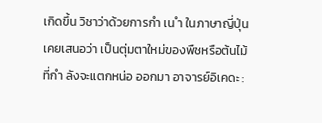เกิดขึ้น วิชาว่าด้วยการกำ เน ำ ในภาษาญี่ปุ่นเคยเสนอว่า เป็นตุ่มตาใหม่ของพืชหรือต้นไม้ที่กำ ลังจะแตกหน่อ ออกมา อาจารย์อิเคดะ :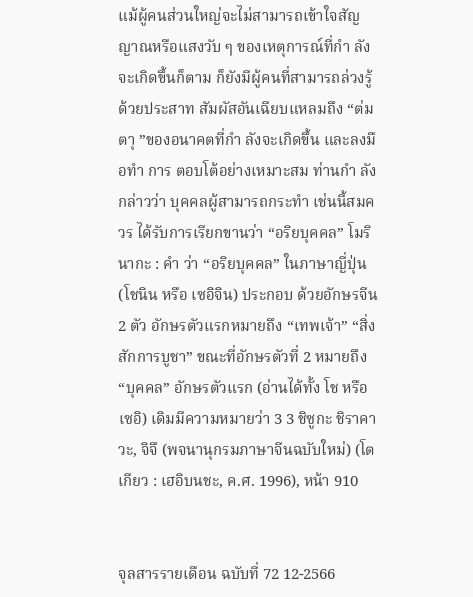แม้ผู้คนส่วนใหญ่จะไม่สามารถเข้าใจสัญญาณหรือแสงวับ ๆ ของเหตุการณ์ที่กำ ลังจะเกิดขึ้นก็ตาม ก็ยังมีผู้คนที่สามารถล่วงรู้ด้วยประสาท สัมผัสอันเฉียบแหลมถึง “ต่มตาุ ”ของอนาคตที่กำ ลังจะเกิดขึ้น และลงมือทำ การ ตอบโต้อย่างเหมาะสม ท่านกำ ลังกล่าวว่า บุคคลผู้สามารถกระทำ เช่นนี้สมควร ได้รับการเรียกขานว่า “อริยบุคคล” โมรินากะ : คำ ว่า “อริยบุคคล” ในภาษาญี่ปุ่น (โชนิน หรือ เซอิจิน) ประกอบ ด้วยอักษรจีน 2 ตัว อักษรตัวแรกหมายถึง “เทพเจ้า” “สิ่ง สักการบูชา” ขณะที่อักษรตัวที่ 2 หมายถึง “บุคคล” อักษรตัวแรก (อ่านได้ทั้ง โช หรือ เซอิ) เดิมมีความหมายว่า 3 3 ชิซูกะ ชิราคาวะ, จิจึ (พจนานุกรมภาษาจีนฉบับใหม่) (โตเกียว : เฮอิบนชะ, ค.ศ. 1996), หน้า 910


จุลสารรายเดือน ฉบับที่ 72 12-2566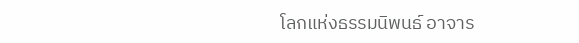โลกแห่งธรรมนิพนธ์ อาจาร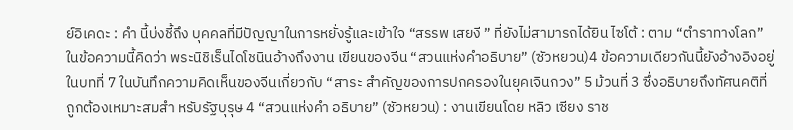ย์อิเคดะ : คำ นี้บ่งชี้ถึง บุคคลที่มีปัญญาในการหยั่งรู้และเข้าใจ “สรรพ เสยงี ” ที่ยังไม่สามารถได้ยิน ไซโต้ : ตาม “ตำราทางโลก” ในข้อความนี้คิดว่า พระนิชิเร็นไดโชนินอ้างถึงงาน เขียนของจีน “สวนแห่งคำอธิบาย” (ซัวหยวน)4 ข้อความเดียวกันนี้ยังอ้างอิงอยู่ ในบทที่ 7 ในบันทึกความคิดเห็นของจีนเกี่ยวกับ “สาระ สำคัญของการปกครองในยุคเจินกวง” 5 ม้วนที่ 3 ซึ่งอธิบายถึงทัศนคติที่ ถูกต้องเหมาะสมสำ หรับรัฐบุรุษ 4 “สวนแห่งคำ อธิบาย” (ซัวหยวน) : งานเขียนโดย หลิว เซียง ราช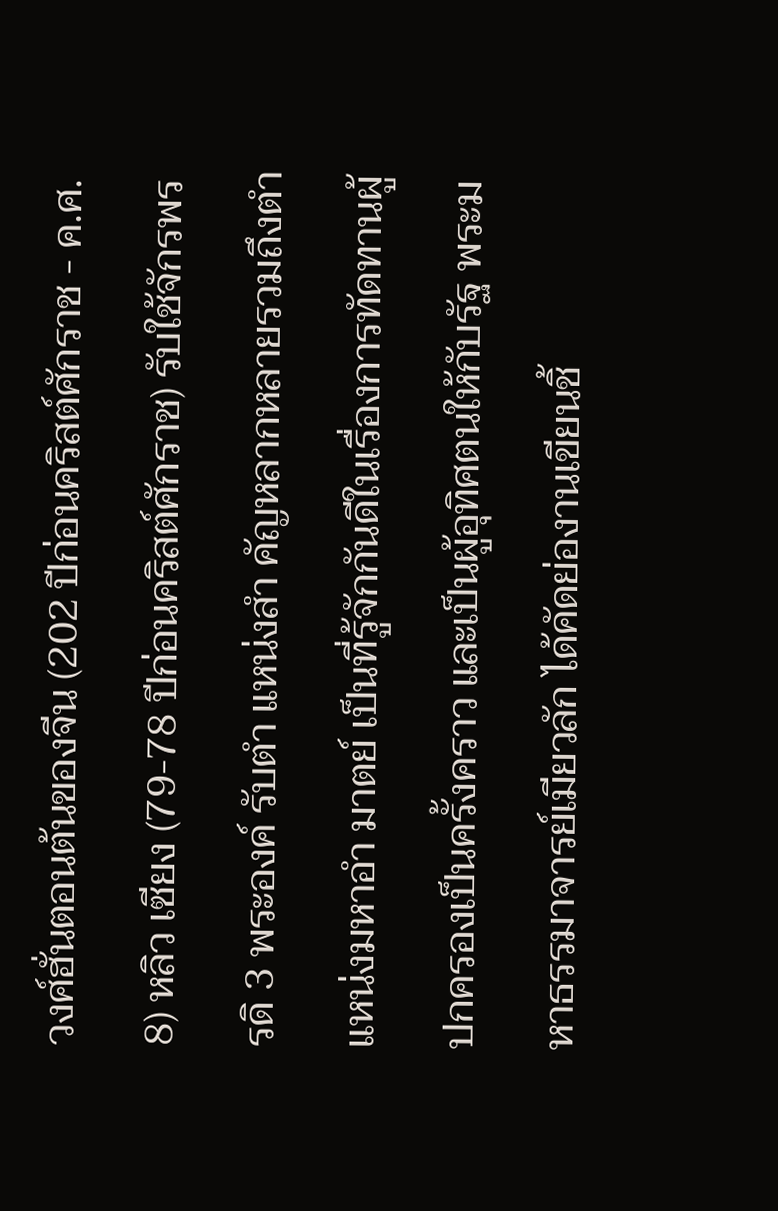วงศ์ฮั่นตอนต้นของจีน (202 ปีก่อนคริสต์ศักราช - ค.ศ. 8) หลิว เซียง (79-78 ปีก่อนคริสต์ศักราช) รับใช้จักรพรรดิ 3 พระองค์ รับตำ แหน่งสำ คัญหลากหลายรวมถึงตำ แหน่งมหาอำ มาตย์ เป็นที่รู้จักกันดีในเรื่องการทัดทานผู้ปกครองเป็นครั้งคราว และเป็นผู้อุทิศตนให้กับรัฐ พระมหาธรรมาจารย์เมียวลัก ได้คัดย่องานเขียนชิ้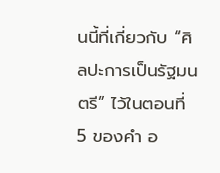นนี้ที่เกี่ยวกับ “ศิลปะการเป็นรัฐมนตรี” ไว้ในตอนที่ 5 ของคำ อ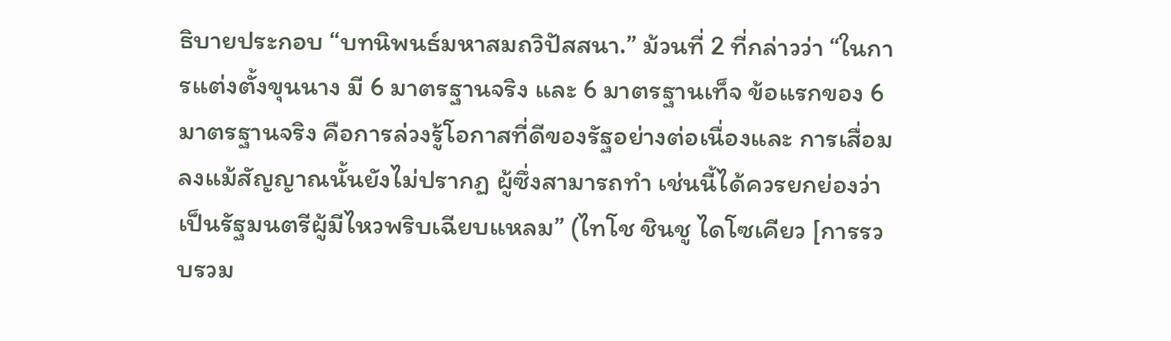ธิบายประกอบ “บทนิพนธ์มหาสมถวิปัสสนา.” ม้วนที่ 2 ที่กล่าวว่า “ในการแต่งตั้งขุนนาง มี 6 มาตรฐานจริง และ 6 มาตรฐานเท็จ ข้อแรกของ 6 มาตรฐานจริง คือการล่วงรู้โอกาสที่ดีของรัฐอย่างต่อเนื่องและ การเสื่อมลงแม้สัญญาณนั้นยังไม่ปรากฏ ผู้ซึ่งสามารถทำ เช่นนี้ได้ควรยกย่องว่า เป็นรัฐมนตรีผู้มีไหวพริบเฉียบแหลม” (ไทโช ชินชู ไดโซเคียว [การรวบรวม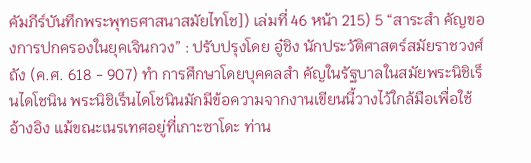คัมภีร์บันทึกพระพุทธศาสนาสมัยไทโช]) เล่มที่ 46 หน้า 215) 5 “สาระสำ คัญของการปกครองในยุคเจินกวง” : ปรับปรุงโดย อู๋ชิง นักประวัติศาสตร์สมัยราชวงศ์ถัง (ค.ศ. 618 - 907) ทำ การศึกษาโดยบุคคลสำ คัญในรัฐบาลในสมัยพระนิชิเร็นไดโชนิน พระนิชิเร็นไดโชนินมักมีข้อความจากงานเขียนนี้วางไว้ใกล้มือเพื่อใช้อ้างอิง แม้ขณะเนรเทศอยู่ที่เกาะซาโดะ ท่าน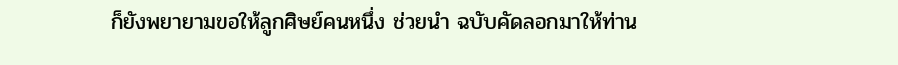ก็ยังพยายามขอให้ลูกศิษย์คนหนึ่ง ช่วยนำ ฉบับคัดลอกมาให้ท่าน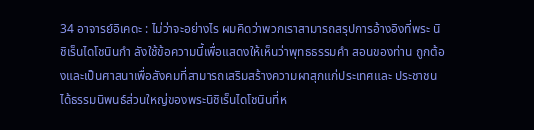34 อาจารย์อิเคดะ : ไม่ว่าจะอย่างไร ผมคิดว่าพวกเราสามารถสรุปการอ้างอิงที่พระ นิชิเร็นไดโชนินกำ ลังใช้ข้อความนี้เพื่อแสดงให้เห็นว่าพุทธธรรมคำ สอนของท่าน ถูกต้องและเป็นศาสนาเพื่อสังคมที่สามารถเสริมสร้างความผาสุกแก่ประเทศและ ประชาชนได้ธรรมนิพนธ์ส่วนใหญ่ของพระนิชิเร็นไดโชนินที่ห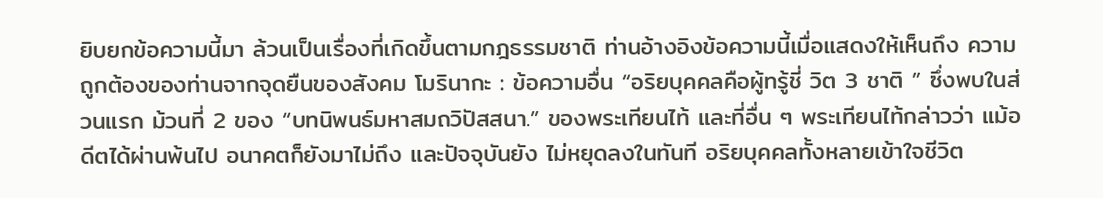ยิบยกข้อความนี้มา ล้วนเป็นเรื่องที่เกิดขึ้นตามกฎธรรมชาติ ท่านอ้างอิงข้อความนี้เมื่อแสดงให้เห็นถึง ความถูกต้องของท่านจากจุดยืนของสังคม โมรินากะ : ข้อความอื่น “อริยบุคคลคือผู้ทรู้ชี่ วิต 3 ชาติ ” ซึ่งพบในส่วนแรก ม้วนที่ 2 ของ “บทนิพนธ์มหาสมถวิปัสสนา.” ของพระเทียนไท้ และที่อื่น ๆ พระเทียนไท้กล่าวว่า แม้อดีตได้ผ่านพ้นไป อนาคตก็ยังมาไม่ถึง และปัจจุบันยัง ไม่หยุดลงในทันที อริยบุคคลทั้งหลายเข้าใจชีวิต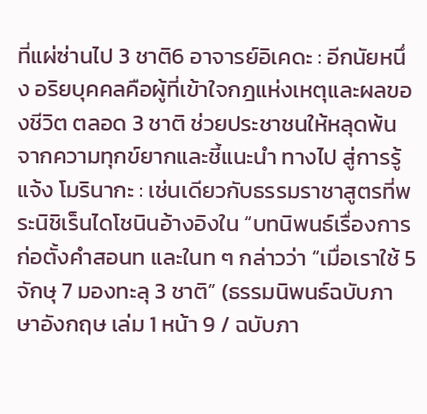ที่แผ่ซ่านไป 3 ชาติ6 อาจารย์อิเคดะ : อีกนัยหนึ่ง อริยบุคคลคือผู้ที่เข้าใจกฎแห่งเหตุและผลของชีวิต ตลอด 3 ชาติ ช่วยประชาชนให้หลุดพ้นจากความทุกข์ยากและชี้แนะนำ ทางไป สู่การรู้แจ้ง โมรินากะ : เช่นเดียวกับธรรมราชาสูตรที่พระนิชิเร็นไดโชนินอ้างอิงใน “บทนิพนธ์เรื่องการก่อตั้งคำสอนท และในท ๆ กล่าวว่า “เมื่อเราใช้ 5 จักษุ 7 มองทะลุ 3 ชาติ” (ธรรมนิพนธ์ฉบับภาษาอังกฤษ เล่ม 1 หน้า 9 / ฉบับภา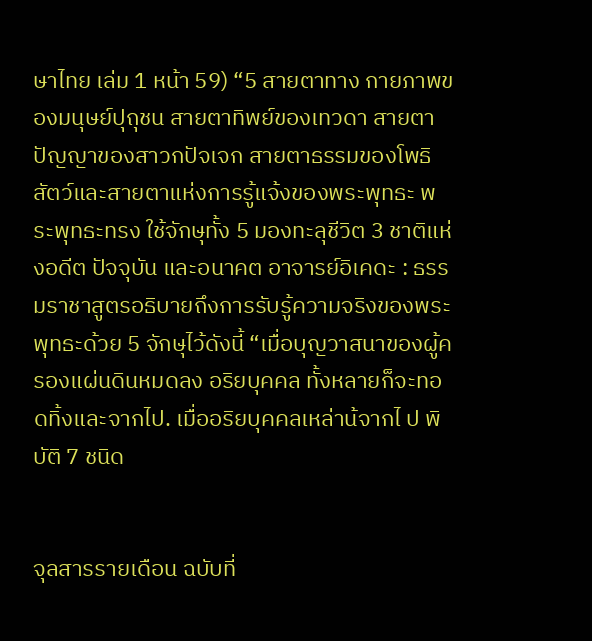ษาไทย เล่ม 1 หน้า 59) “5 สายตาทาง กายภาพของมนุษย์ปุถุชน สายตาทิพย์ของเทวดา สายตาปัญญาของสาวกปัจเจก สายตาธรรมของโพธิสัตว์และสายตาแห่งการรู้แจ้งของพระพุทธะ พระพุทธะทรง ใช้จักษุทั้ง 5 มองทะลุชีวิต 3 ชาติแห่งอดีต ปัจจุบัน และอนาคต อาจารย์อิเคดะ : ธรรมราชาสูตรอธิบายถึงการรับรู้ความจริงของพระพุทธะด้วย 5 จักษุไว้ดังนี้ “เมื่อบุญวาสนาของผู้ครองแผ่นดินหมดลง อริยบุคคล ทั้งหลายก็จะทอดทิ้งและจากไป. เมื่ออริยบุคคลเหล่าน้จากไ ป พิบัติ 7 ชนิด


จุลสารรายเดือน ฉบับที่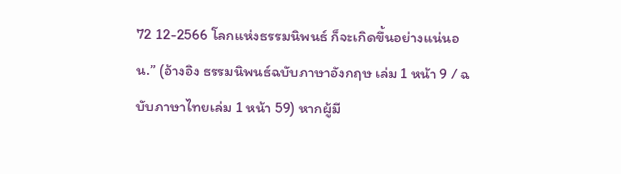72 12-2566 โลกแห่งธรรมนิพนธ์ ก็จะเกิดขึ้นอย่างแน่นอน.” (อ้างอิง ธรรมนิพนธ์ฉบับภาษาอังกฤษ เล่ม 1 หน้า 9 / ฉบับภาษาไทยเล่ม 1 หน้า 59) หากผู้มี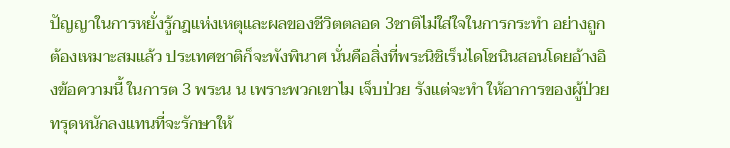ปัญญาในการหยั่งรู้กฎแห่งเหตุและผลของชีวิตตลอด 3ชาติไม่ใส่ใจในการกระทำ อย่างถูกต้องเหมาะสมแล้ว ประเทศชาติก็จะพังพินาศ นั่นคือสิ่งที่พระนิชิเร็นไดโชนินสอนโดยอ้างอิงข้อความนี้ ในการต 3 พระน น เพราะพวกเขาไม เจ็บป่วย รังแต่จะทำ ให้อาการของผู้ป่วยทรุดหนักลงแทนที่จะรักษาให้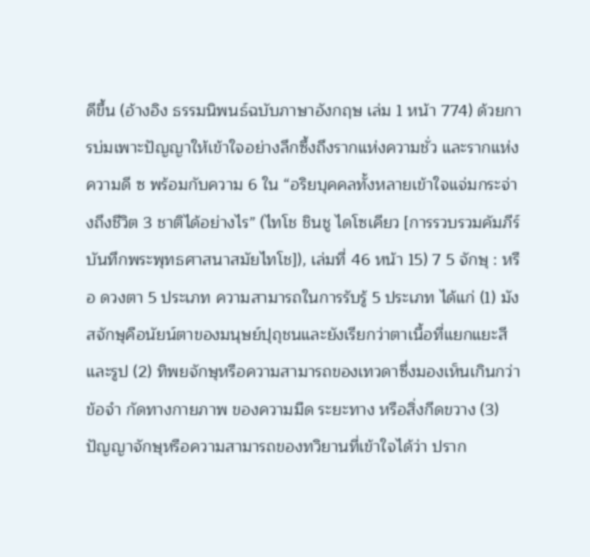ดีขึ้น (อ้างอิง ธรรมนิพนธ์ฉบับภาษาอังกฤษ เล่ม 1 หน้า 774) ด้วยการบ่มเพาะปัญญาให้เข้าใจอย่างลึกซึ้งถึงรากแห่งความชั่ว และรากแห่งความดี ซ พร้อมกับความ 6 ใน “อริยบุคคลทั้งหลายเข้าใจแจ่มกระจ่างถึงชีวิต 3 ชาติได้อย่างไร” (ไทโช ชินชู ไดโซเคียว [การรวบรวมคัมภีร์บันทึกพระพุทธศาสนาสมัยไทโช]), เล่มที่ 46 หน้า 15) 7 5 จักษุ : หรือ ดวงตา 5 ประเภท ความสามารถในการรับรู้ 5 ประเภท ได้แก่ (1) มังสจักษุคือนัยน์ตาของมนุษย์ปุถุชนและยังเรียกว่าตาเนื้อที่แยกแยะสีและรูป (2) ทิพยจักษุหรือความสามารถของเทวดาซึ่งมองเห็นเกินกว่าข้อจำ กัดทางกายภาพ ของความมืด ระยะทาง หรือสิ่งกีดขวาง (3) ปัญญาจักษุหรือความสามารถของทวิยานที่เข้าใจได้ว่า ปราก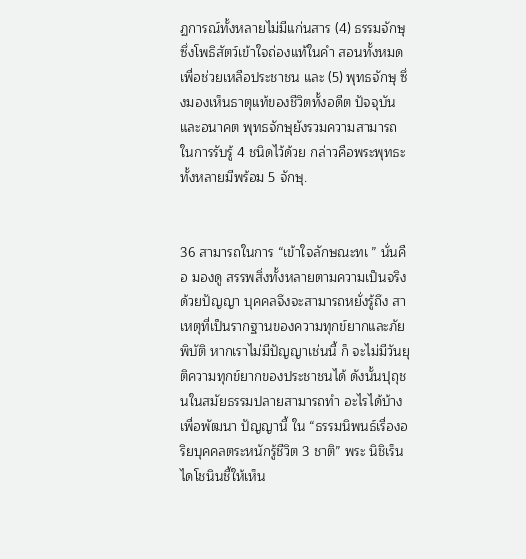ฏการณ์ทั้งหลายไม่มีแก่นสาร (4) ธรรมจักษุ ซึ่งโพธิสัตว์เข้าใจถ่องแท้ในคำ สอนทั้งหมดเพื่อช่วยเหลือประชาชน และ (5) พุทธจักษุ ซึ่งมองเห็นธาตุแท้ของชีวิตทั้งอดีต ปัจจุบัน และอนาคต พุทธจักษุยังรวมความสามารถในการรับรู้ 4 ชนิดไว้ด้วย กล่าวคือพระพุทธะทั้งหลายมีพร้อม 5 จักษุ.


36 สามารถในการ “เข้าใจลักษณะทเ ” นั่นคือ มองดู สรรพสิ่งทั้งหลายตามความเป็นจริงด้วยปัญญา บุคคลจึงจะสามารถหยั่งรู้ถึง สาเหตุที่เป็นรากฐานของความทุกข์ยากและภัยพิบัติ หากเราไม่มีปัญญาเช่นนี้ ก็ จะไม่มีวันยุติความทุกข์ยากของประชาชนได้ ดังนั้นปุถุชนในสมัยธรรมปลายสามารถทำ อะไรได้บ้างเพื่อพัฒนา ปัญญานี้ ใน “ธรรมนิพนธ์เรื่องอริยบุคคลตระหนักรู้ชีวิต 3 ชาติ” พระ นิชิเร็นไดโชนินชี้ให้เห็น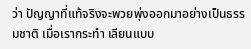ว่า ปัญญาที่แท้จริงจะพวยพุ่งออกมาอย่างเป็นธรรมชาติ เมื่อเรากระทำ เลียนแบบ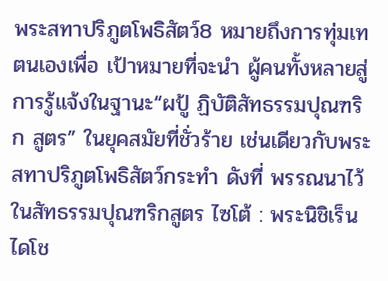พระสทาปริภูตโพธิสัตว์8 หมายถึงการทุ่มเทตนเองเพื่อ เป้าหมายที่จะนำ ผู้คนทั้งหลายสู่การรู้แจ้งในฐานะ“ผปู้ ฏิบัติสัทธรรมปุณฑริก สูตร” ในยุคสมัยที่ชั่วร้าย เช่นเดียวกับพระสทาปริภูตโพธิสัตว์กระทำ ดังที่ พรรณนาไว้ในสัทธรรมปุณฑริกสูตร ไซโต้ : พระนิชิเร็นไดโช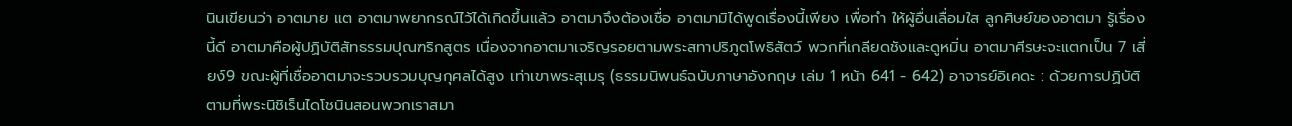นินเขียนว่า อาตมาย แต อาตมาพยากรณ์ไว้ได้เกิดขึ้นแล้ว อาตมาจึงต้องเชื่อ อาตมามิได้พูดเรื่องนี้เพียง เพื่อทำ ให้ผู้อื่นเลื่อมใส ลูกศิษย์ของอาตมา รู้เรื่องนี้ดี อาตมาคือผู้ปฏิบัติสัทธรรมปุณฑริกสูตร เนื่องจากอาตมาเจริญรอยตามพระสทาปริภูตโพธิสัตว์ พวกที่เกลียดชังและดูหมิ่น อาตมาศีรษะจะแตกเป็น 7 เสี่ยง์9 ขณะผู้ที่เชื่ออาตมาจะรวบรวมบุญกุศลได้สูง เท่าเขาพระสุเมรุ (ธรรมนิพนธ์ฉบับภาษาอังกฤษ เล่ม 1 หน้า 641 - 642) อาจารย์อิเคดะ : ด้วยการปฏิบัติตามที่พระนิชิเร็นไดโชนินสอนพวกเราสมา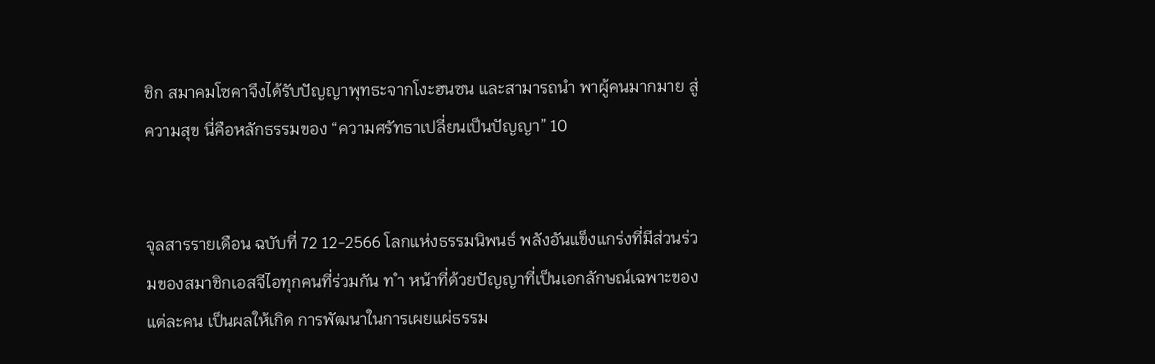ชิก สมาคมโซคาจึงได้รับปัญญาพุทธะจากโงะฮนซน และสามารถนำ พาผู้คนมากมาย สู่ความสุข นี่คือหลักธรรมของ “ความศรัทธาเปลี่ยนเป็นปัญญา” 10


จุลสารรายเดือน ฉบับที่ 72 12-2566 โลกแห่งธรรมนิพนธ์ พลังอันแข็งแกร่งที่มีส่วนร่วมของสมาชิกเอสจีไอทุกคนที่ร่วมกัน ท ำ หน้าที่ด้วยปัญญาที่เป็นเอกลักษณ์เฉพาะของแต่ละคน เป็นผลให้เกิด การพัฒนาในการเผยแผ่ธรรม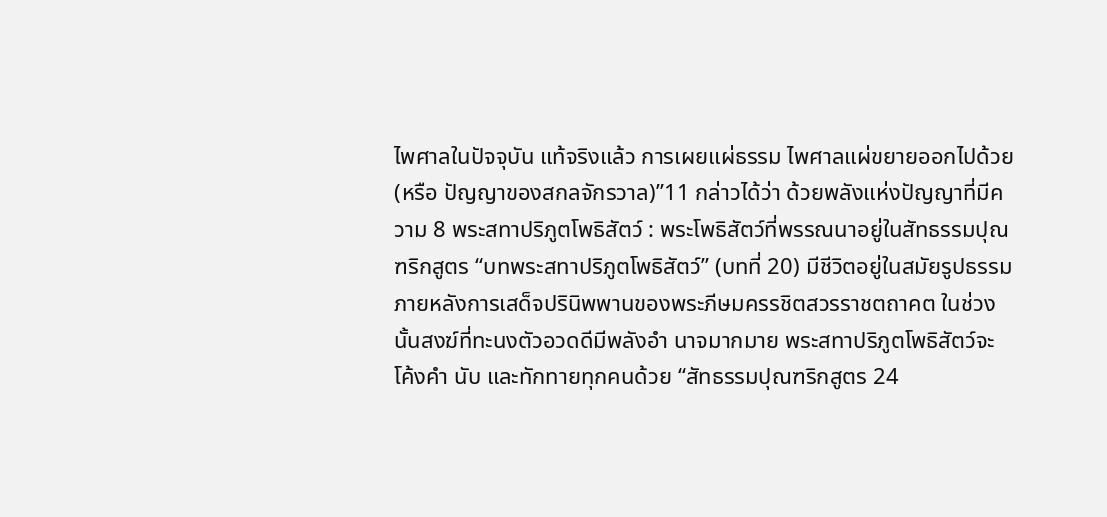ไพศาลในปัจจุบัน แท้จริงแล้ว การเผยแผ่ธรรม ไพศาลแผ่ขยายออกไปด้วย (หรือ ปัญญาของสกลจักรวาล)”11 กล่าวได้ว่า ด้วยพลังแห่งปัญญาที่มีความ 8 พระสทาปริภูตโพธิสัตว์ : พระโพธิสัตว์ที่พรรณนาอยู่ในสัทธรรมปุณฑริกสูตร “บทพระสทาปริภูตโพธิสัตว์” (บทที่ 20) มีชีวิตอยู่ในสมัยรูปธรรม ภายหลังการเสด็จปรินิพพานของพระภีษมครรชิตสวรราชตถาคต ในช่วงนั้นสงฆ์ที่ทะนงตัวอวดดีมีพลังอำ นาจมากมาย พระสทาปริภูตโพธิสัตว์จะ โค้งคำ นับ และทักทายทุกคนด้วย “สัทธรรมปุณฑริกสูตร 24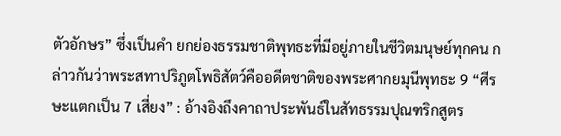ตัวอักษร” ซึ่งเป็นคำ ยกย่องธรรมชาติพุทธะที่มีอยู่ภายในชีวิตมนุษย์ทุกคน กล่าวกันว่าพระสทาปริภูตโพธิสัตว์คืออดีตชาติของพระศากยมุนีพุทธะ 9 “ศีรษะแตกเป็น 7 เสี่ยง” : อ้างอิงถึงคาถาประพันธ์ในสัทธรรมปุณฑริกสูตร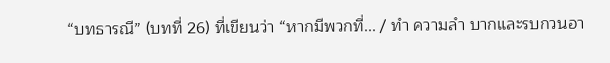“บทธารณี” (บทที่ 26) ที่เขียนว่า “หากมีพวกที่... / ทำ ความลำ บากและรบกวนอา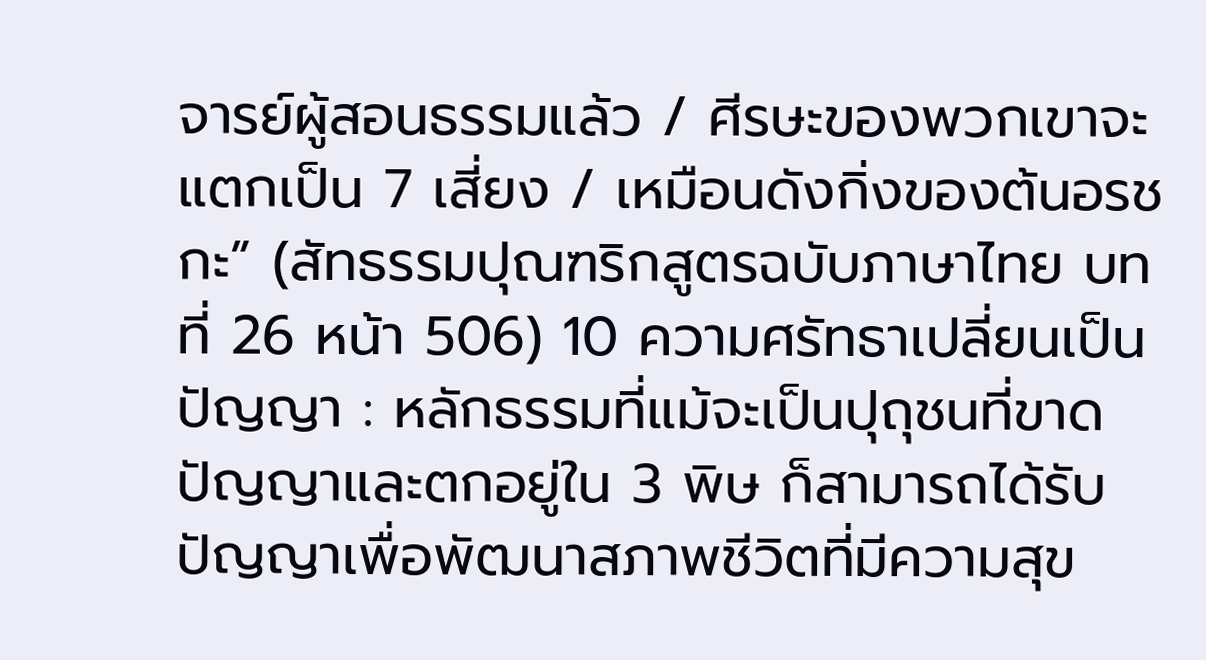จารย์ผู้สอนธรรมแล้ว / ศีรษะของพวกเขาจะแตกเป็น 7 เสี่ยง / เหมือนดังกิ่งของต้นอรชกะ” (สัทธรรมปุณฑริกสูตรฉบับภาษาไทย บทที่ 26 หน้า 506) 10 ความศรัทธาเปลี่ยนเป็นปัญญา : หลักธรรมที่แม้จะเป็นปุถุชนที่ขาดปัญญาและตกอยู่ใน 3 พิษ ก็สามารถได้รับปัญญาเพื่อพัฒนาสภาพชีวิตที่มีความสุข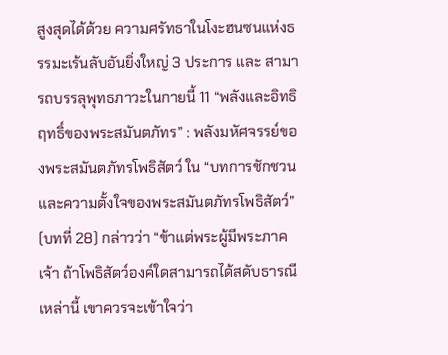สูงสุดได้ด้วย ความศรัทธาในโงะฮนซนแห่งธรรมะเร้นลับอันยิ่งใหญ่ 3 ประการ และ สามารถบรรลุพุทธภาวะในกายนี้ 11 “พลังและอิทธิฤทธิ์ของพระสมันตภัทร” : พลังมหัศจรรย์ของพระสมันตภัทรโพธิสัตว์ ใน “บทการชักชวนและความตั้งใจของพระสมันตภัทรโพธิสัตว์” (บทที่ 28) กล่าวว่า “ข้าแต่พระผู้มีพระภาคเจ้า ถ้าโพธิสัตว์องค์ใดสามารถได้สดับธารณีเหล่านี้ เขาควรจะเข้าใจว่า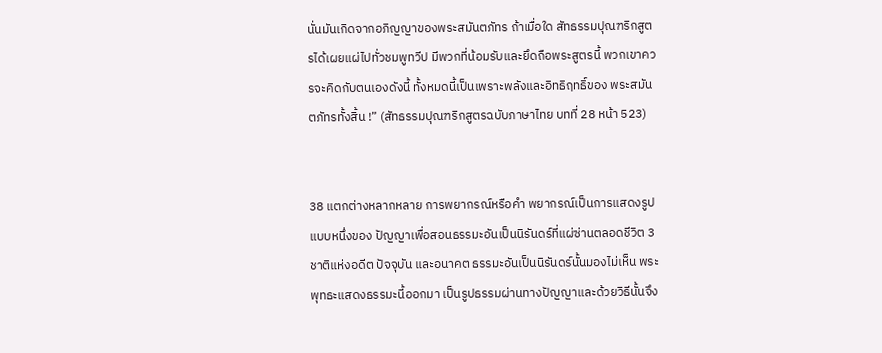นั่นมันเกิดจากอภิญญาของพระสมันตภัทร ถ้าเมื่อใด สัทธรรมปุณฑริกสูตรได้เผยแผ่ไปทั่วชมพูทวีป มีพวกที่น้อมรับและยึดถือพระสูตรนี้ พวกเขาควรจะคิดกับตนเองดังนี้ ทั้งหมดนี้เป็นเพราะพลังและอิทธิฤทธิ์ของ พระสมันตภัทรทั้งสิ้น !” (สัทธรรมปุณฑริกสูตรฉบับภาษาไทย บทที่ 28 หน้า 523)


38 แตกต่างหลากหลาย การพยากรณ์หรือคำ พยากรณ์เป็นการแสดงรูปแบบหนึ่งของ ปัญญาเพื่อสอนธรรมะอันเป็นนิรันดร์ที่แผ่ซ่านตลอดชีวิต 3ชาติแห่งอดีต ปัจจุบัน และอนาคต ธรรมะอันเป็นนิรันดร์นั้นมองไม่เห็น พระพุทธะแสดงธรรมะนี้ออกมา เป็นรูปธรรมผ่านทางปัญญาและด้วยวิธีนั้นจึง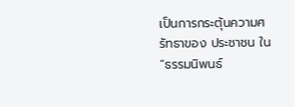เป็นการกระตุ้นความศรัทธาของ ประชาชน ใน “ธรรมนิพนธ์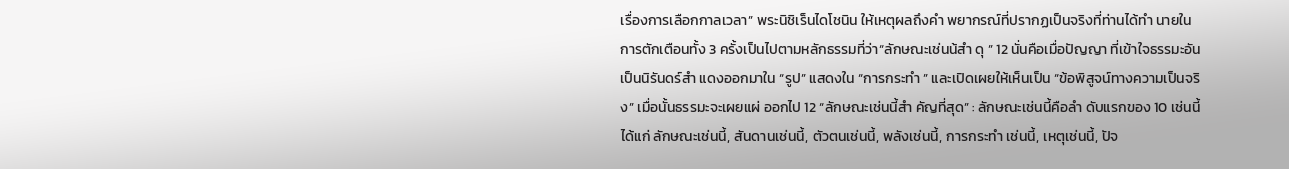เรื่องการเลือกกาลเวลา” พระนิชิเร็นไดโชนิน ให้เหตุผลถึงคำ พยากรณ์ที่ปรากฏเป็นจริงที่ท่านได้ทำ นายในการตักเตือนทั้ง 3 ครั้งเป็นไปตามหลักธรรมที่ว่า“ลักษณะเช่นน้สำ ดุ ” 12 นั่นคือเมื่อปัญญา ที่เข้าใจธรรมะอันเป็นนิรันดร์สำ แดงออกมาใน “รูป” แสดงใน “การกระทำ ” และเปิดเผยให้เห็นเป็น “ข้อพิสูจน์ทางความเป็นจริง” เมื่อนั้นธรรมะจะเผยแผ่ ออกไป 12 “ลักษณะเช่นนี้สำ คัญที่สุด” : ลักษณะเช่นนี้คือลำ ดับแรกของ 10 เช่นนี้ ได้แก่ ลักษณะเช่นนี้, สันดานเช่นนี้, ตัวตนเช่นนี้, พลังเช่นนี้, การกระทำ เช่นนี้, เหตุเช่นนี้, ปัจ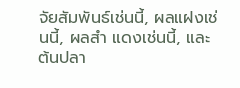จัยสัมพันธ์เช่นนี้, ผลแฝงเช่นนี้, ผลสำ แดงเช่นนี้, และ ต้นปลา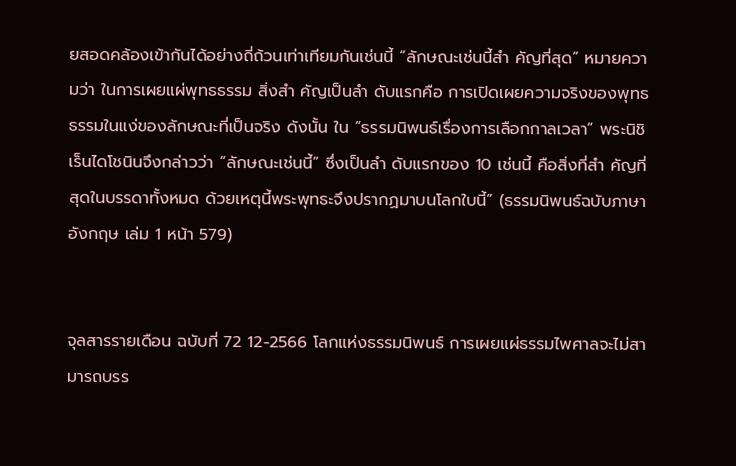ยสอดคล้องเข้ากันได้อย่างถี่ถ้วนเท่าเทียมกันเช่นนี้ “ลักษณะเช่นนี้สำ คัญที่สุด” หมายความว่า ในการเผยแผ่พุทธธรรม สิ่งสำ คัญเป็นลำ ดับแรกคือ การเปิดเผยความจริงของพุทธธรรมในแง่ของลักษณะที่เป็นจริง ดังนั้น ใน “ธรรมนิพนธ์เรื่องการเลือกกาลเวลา” พระนิชิเร็นไดโชนินจึงกล่าวว่า “ลักษณะเช่นนี้” ซึ่งเป็นลำ ดับแรกของ 10 เช่นนี้ คือสิ่งที่สำ คัญที่สุดในบรรดาทั้งหมด ด้วยเหตุนี้พระพุทธะจึงปรากฏมาบนโลกใบนี้” (ธรรมนิพนธ์ฉบับภาษาอังกฤษ เล่ม 1 หน้า 579)


จุลสารรายเดือน ฉบับที่ 72 12-2566 โลกแห่งธรรมนิพนธ์ การเผยแผ่ธรรมไพศาลจะไม่สามารถบรร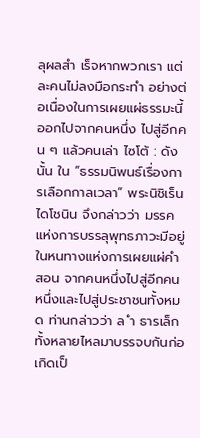ลุผลสำ เร็จหากพวกเรา แต่ละคนไม่ลงมือกระทำ อย่างต่อเนื่องในการเผยแผ่ธรรมะนี้ออกไปจากคนหนึ่ง ไปสู่อีกคน ๆ แล้วคนเล่า ไซโต้ : ดังนั้น ใน “ธรรมนิพนธ์เรื่องการเลือกกาลเวลา” พระนิชิเร็นไดโชนิน จึงกล่าวว่า มรรคแห่งการบรรลุพุทธภาวะมีอยู่ในหนทางแห่งการเผยแผ่คำ สอน จากคนหนึ่งไปสู่อีกคนหนึ่งและไปสู่ประชาชนทั้งหมด ท่านกล่าวว่า ล ำ ธารเล็กทั้งหลายไหลมาบรรจบกันก่อเกิดเป็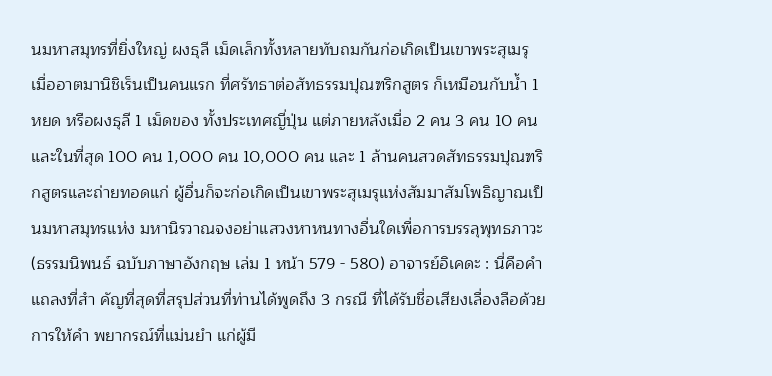นมหาสมุทรที่ยิ่งใหญ่ ผงธุลี เม็ดเล็กทั้งหลายทับถมกันก่อเกิดเป็นเขาพระสุเมรุ เมื่ออาตมานิชิเร็นเป็นคนแรก ที่ศรัทธาต่อสัทธรรมปุณฑริกสูตร ก็เหมือนกับน้ำ 1 หยด หรือผงธุลี 1 เม็ดของ ทั้งประเทศญี่ปุ่น แต่ภายหลังเมื่อ 2 คน 3 คน 10 คน และในที่สุด 100 คน 1,000 คน 10,000 คน และ 1 ล้านคนสวดสัทธรรมปุณฑริกสูตรและถ่ายทอดแก่ ผู้อื่นก็จะก่อเกิดเป็นเขาพระสุเมรุแห่งสัมมาสัมโพธิญาณเป็นมหาสมุทรแห่ง มหานิรวาณจงอย่าแสวงหาหนทางอื่นใดเพื่อการบรรลุพุทธภาวะ (ธรรมนิพนธ์ ฉบับภาษาอังกฤษ เล่ม 1 หน้า 579 - 580) อาจารย์อิเคดะ : นี่คือคำ แถลงที่สำ คัญที่สุดที่สรุปส่วนที่ท่านได้พูดถึง 3 กรณี ที่ได้รับชื่อเสียงเลื่องลือด้วยการให้คำ พยากรณ์ที่แม่นยำ แก่ผู้มี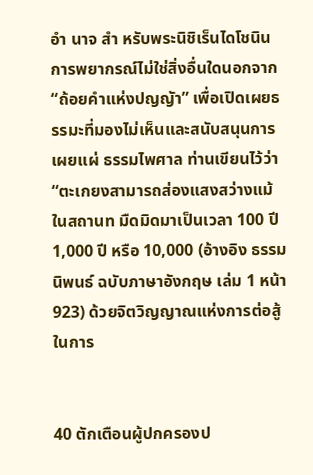อำ นาจ สำ หรับพระนิชิเร็นไดโชนิน การพยากรณ์ไม่ใช่สิ่งอื่นใดนอกจาก “ถ้อยคำแห่งปญญัา” เพื่อเปิดเผยธรรมะที่มองไม่เห็นและสนับสนุนการเผยแผ่ ธรรมไพศาล ท่านเขียนไว้ว่า “ตะเกยงสามารถส่องแสงสว่างแม้ในสถานท มืดมิดมาเป็นเวลา 100 ปี 1,000 ปี หรือ 10,000 (อ้างอิง ธรรมนิพนธ์ ฉบับภาษาอังกฤษ เล่ม 1 หน้า 923) ด้วยจิตวิญญาณแห่งการต่อสู้ในการ


40 ตักเตือนผู้ปกครองป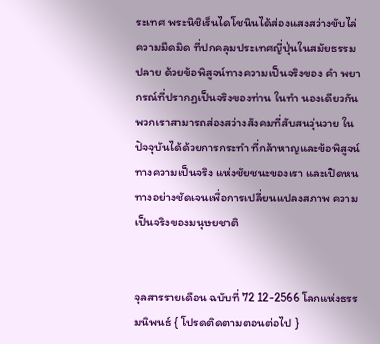ระเทศ พระนิชิเร็นไดโชนินได้ส่องแสงสว่างขับไล่ความมืดมิด ที่ปกคลุมประเทศญี่ปุ่นในสมัยธรรมปลาย ด้วยข้อพิสูจน์ทางความเป็นจริงของ คำ พยากรณ์ที่ปรากฏเป็นจริงของท่าน ในทำ นองเดียวกัน พวกเราสามารถส่องสว่างสังคมที่สับสนวุ่นวาย ในปัจจุบันได้ด้วยการกระทำ ที่กล้าหาญและข้อพิสูจน์ทางความเป็นจริง แห่งชัยชนะของเรา และเปิดหนทางอย่างชัดเจนเพื่อการเปลี่ยนแปลงสภาพ ความเป็นจริงของมนุษยชาติ


จุลสารรายเดือน ฉบับที่ 72 12-2566 โลกแห่งธรรมนิพนธ์ { โปรดติดตามตอนต่อไป }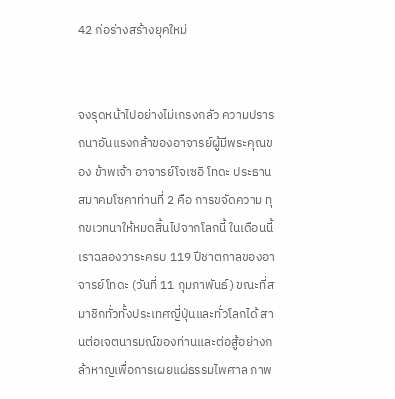42 ก่อร่างสร้างยุคใหม่


จงรุดหน้าไปอย่างไม่เกรงกลัว ความปรารถนาอันแรงกล้าของอาจารย์ผู้มีพระคุณของ ข้าพเจ้า อาจารย์โจเซอิ โทดะ ประธานสมาคมโซคาท่านที่ 2 คือ การขจัดความ ทุกขเวทนาให้หมดสิ้นไปจากโลกนี้ ในเดือนนี้ เราฉลองวาระครบ 119 ปีชาตกาลของอาจารย์โทดะ (วันที่ 11 กุมภาพันธ์) ขณะที่สมาชิกทั่วทั้งประเทศญี่ปุ่นและทั่วโลกได้ สานต่อเจตนารมณ์ของท่านและต่อสู้อย่างกล้าหาญเพื่อการเผยแผ่ธรรมไพศาล ภาพ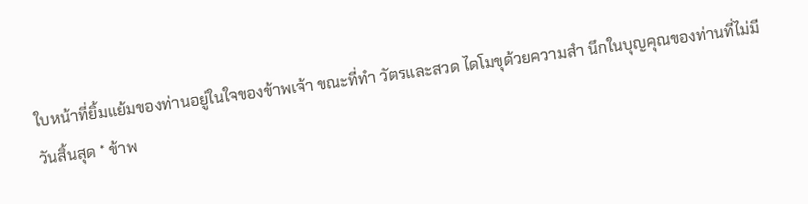ใบหน้าที่ยิ้มแย้มของท่านอยู่ในใจของข้าพเจ้า ขณะที่ทำ วัตรและสวด ไดโมขุด้วยความสำ นึกในบุญคุณของท่านที่ไม่มีวันสิ้นสุด * ข้าพ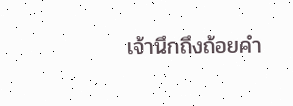เจ้านึกถึงถ้อยคำ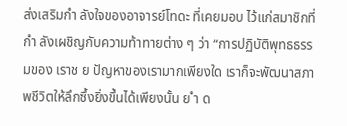ส่งเสริมกำ ลังใจของอาจารย์โทดะ ที่เคยมอบ ไว้แก่สมาชิกที่กำ ลังเผชิญกับความท้าทายต่าง ๆ ว่า “การปฏิบัติพุทธธรรมของ เราช ย ปัญหาของเรามากเพียงใด เราก็จะพัฒนาสภาพชีวิตให้ลึกซึ้งยิ่งขึ้นได้เพียงนั้น ย ำ ด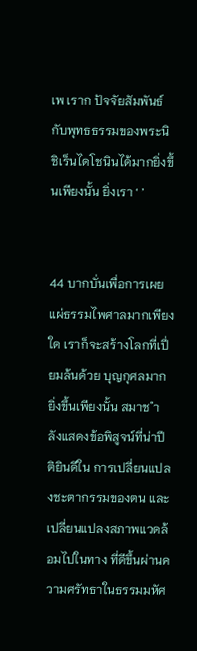เพ เราก ปัจจัยสัมพันธ์กับพุทธธรรมของพระนิชิเร็นไดโชนินได้มากยิ่งขึ้นเพียงนั้น ยิ่งเรา ‘ ’


44 บากบั่นเพื่อการเผยแผ่ธรรมไพศาลมากเพียงใด เราก็จะสร้างโลกที่เปี่ยมล้นด้วย บุญกุศลมากยิ่งขึ้นเพียงนั้น สมาช ำ ลังแสดงข้อพิสูจน์ที่น่าปีติยินดีใน การเปลี่ยนแปลงชะตากรรมของตน และเปลี่ยนแปลงสภาพแวดล้อมไปในทาง ที่ดีขึ้นผ่านความศรัทธาในธรรมมหัศ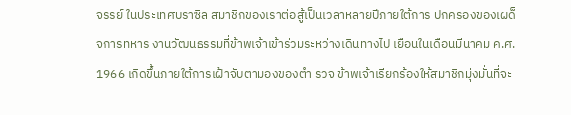จรรย์ ในประเทศบราซิล สมาชิกของเราต่อสู้เป็นเวลาหลายปีภายใต้การ ปกครองของเผด็จการทหาร งานวัฒนธรรมที่ข้าพเจ้าเข้าร่วมระหว่างเดินทางไป เยือนในเดือนมีนาคม ค.ศ. 1966 เกิดขึ้นภายใต้การเฝ้าจับตามองของตำ รวจ ข้าพเจ้าเรียกร้องให้สมาชิกมุ่งมั่นที่จะ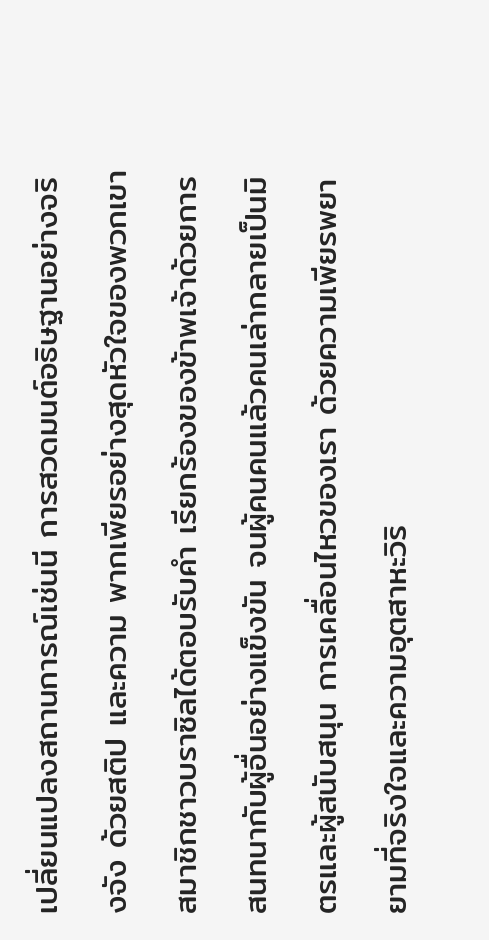เปลี่ยนแปลงสถานการณ์เช่นนี การสวดมนต์อธิษฐานอย่างจริงจัง ด้วยสติป และความ พากเพียรอย่างสุดหัวใจของพวกเขา สมาชิกชาวบราซิลได้ตอบรับคำ เรียกร้องของข้าพเจ้าด้วยการ สนทนากับผู้อื่นอย่างแข็งขัน จนผู้คนคนแล้วคนเล่ากลายเป็นมิตรและผู้สนับสนุน การเคลื่อนไหวของเรา ด้วยความเพียรพยายามที่จริงใจและความอุตสาหะวิริ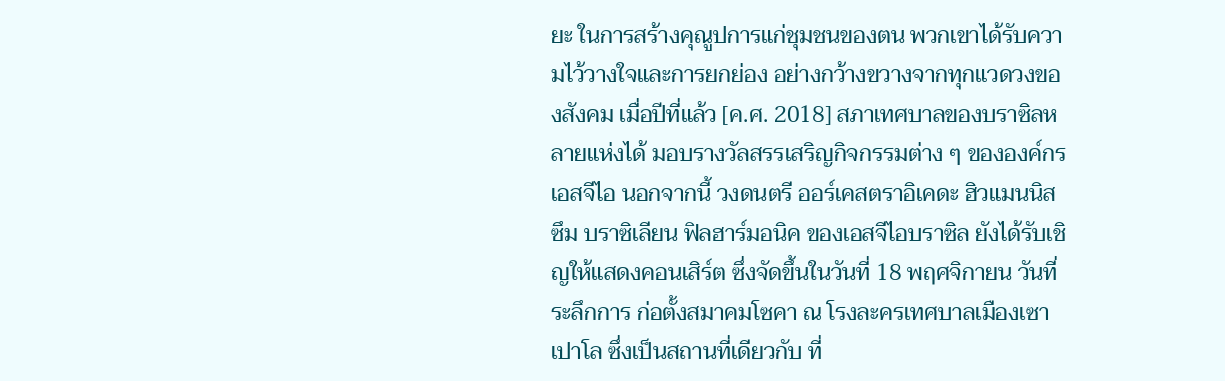ยะ ในการสร้างคุณูปการแก่ชุมชนของตน พวกเขาได้รับความไว้วางใจและการยกย่อง อย่างกว้างขวางจากทุกแวดวงของสังคม เมื่อปีที่แล้ว [ค.ศ. 2018] สภาเทศบาลของบราซิลหลายแห่งได้ มอบรางวัลสรรเสริญกิจกรรมต่าง ๆ ขององค์กรเอสจีไอ นอกจากนี้ วงดนตรี ออร์เคสตราอิเคดะ ฮิวแมนนิสซึม บราซิเลียน ฟิลฮาร์มอนิค ของเอสจีไอบราซิล ยังได้รับเชิญให้แสดงคอนเสิร์ต ซึ่งจัดขึ้นในวันที่ 18 พฤศจิกายน วันที่ระลึกการ ก่อตั้งสมาคมโซคา ณ โรงละครเทศบาลเมืองเซาเปาโล ซึ่งเป็นสถานที่เดียวกับ ที่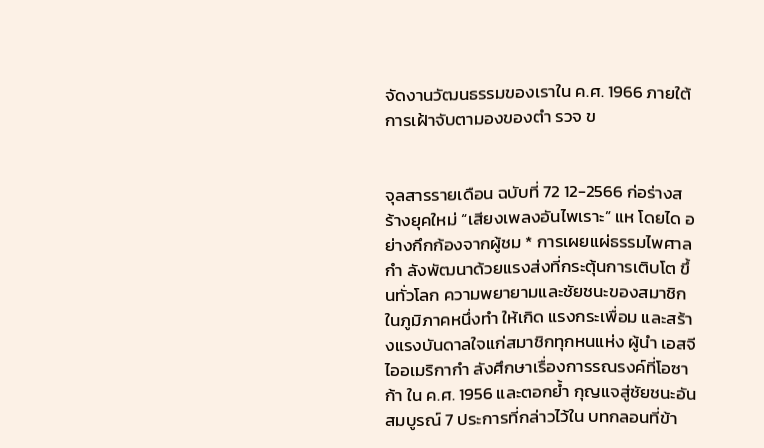จัดงานวัฒนธรรมของเราใน ค.ศ. 1966 ภายใต้การเฝ้าจับตามองของตำ รวจ ข


จุลสารรายเดือน ฉบับที่ 72 12-2566 ก่อร่างสร้างยุคใหม่ “เสียงเพลงอันไพเราะ” แห โดยได อย่างกึกก้องจากผู้ชม * การเผยแผ่ธรรมไพศาลกำ ลังพัฒนาด้วยแรงส่งที่กระตุ้นการเติบโต ขึ้นทั่วโลก ความพยายามและชัยชนะของสมาชิกในภูมิภาคหนึ่งทำ ให้เกิด แรงกระเพื่อม และสร้างแรงบันดาลใจแก่สมาชิกทุกหนแห่ง ผู้นำ เอสจีไออเมริกากำ ลังศึกษาเรื่องการรณรงค์ที่โอซาก้า ใน ค.ศ. 1956 และตอกย้ำ กุญแจสู่ชัยชนะอันสมบูรณ์ 7 ประการที่กล่าวไว้ใน บทกลอนที่ข้า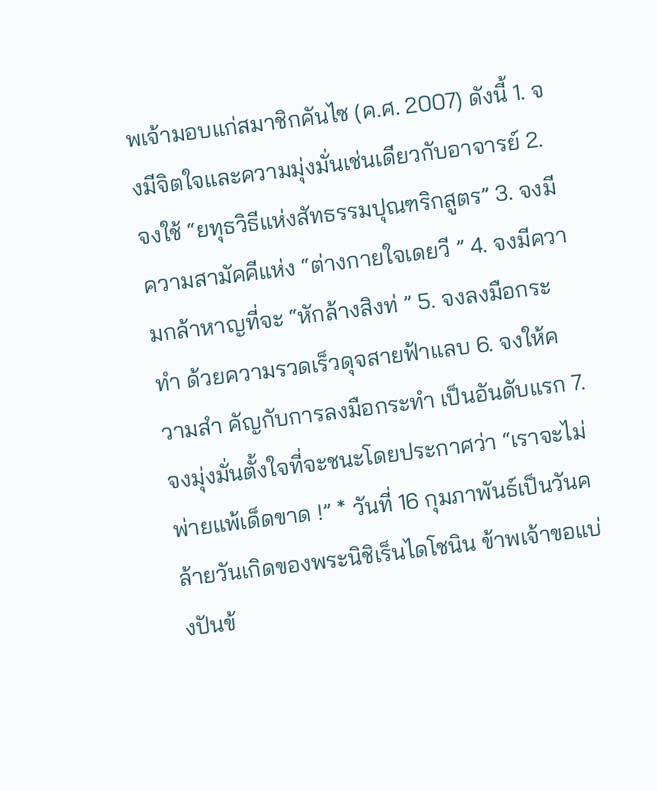พเจ้ามอบแก่สมาชิกคันไซ (ค.ศ. 2007) ดังนี้ 1. จงมีจิตใจและความมุ่งมั่นเช่นเดียวกับอาจารย์ 2. จงใช้ “ยทุธวิธีแห่งสัทธรรมปุณฑริกสูตร” 3. จงมีความสามัคคีแห่ง “ต่างกายใจเดยวี ” 4. จงมีความกล้าหาญที่จะ “หักล้างสิงท่ ” 5. จงลงมือกระทำ ด้วยความรวดเร็วดุจสายฟ้าแลบ 6. จงให้ความสำ คัญกับการลงมือกระทำ เป็นอันดับแรก 7. จงมุ่งมั่นตั้งใจที่จะชนะโดยประกาศว่า “เราจะไม่พ่ายแพ้เด็ดขาด !” * วันที่ 16 กุมภาพันธ์เป็นวันคล้ายวันเกิดของพระนิชิเร็นไดโชนิน ข้าพเจ้าขอแบ่งปันข้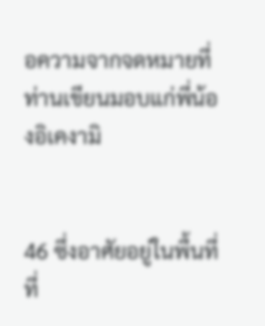อความจากจดหมายที่ท่านเขียนมอบแก่พี่น้องอิเคงามิ


46 ซึ่งอาศัยอยู่ในพื้นที่ที่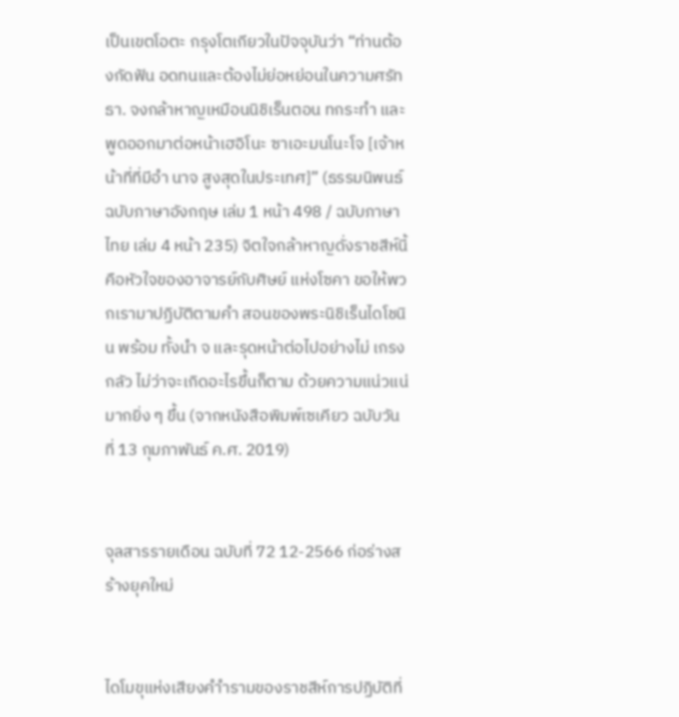เป็นเขตโอตะ กรุงโตเกียวในปัจจุบันว่า “ท่านต้องกัดฟัน อดทนและต้องไม่ย่อหย่อนในความศรัทธา. จงกล้าหาญเหมือนนิชิเร็นตอน ทกระทำ และพูดออกมาต่อหน้าเฮอิโนะ ซาเอะมนโนะโจ [เจ้าหน้าที่ที่มีอำ นาจ สูงสุดในประเทศ]” (ธรรมนิพนธ์ฉบับภาษาอังกฤษ เล่ม 1 หน้า 498 / ฉบับภาษา ไทย เล่ม 4 หน้า 235) จิตใจกล้าหาญดั่งราชสีห์นี้คือหัวใจของอาจารย์กับศิษย์ แห่งโซคา ขอให้พวกเรามาปฏิบัติตามคำ สอนของพระนิชิเร็นไดโชนิน พร้อม ทั้งนำ จ และรุดหน้าต่อไปอย่างไม่ เกรงกลัว ไม่ว่าจะเกิดอะไรขึ้นก็ตาม ด้วยความแน่วแน่มากยิ่ง ๆ ขึ้น (จากหนังสือพิมพ์เซเคียว ฉบับวันที่ 13 กุมภาพันธ์ ค.ศ. 2019)


จุลสารรายเดือน ฉบับที่ 72 12-2566 ก่อร่างสร้างยุคใหม่


ไดโมขุแห่งเสียงคำำรามของราชสีห์การปฏิบัติที่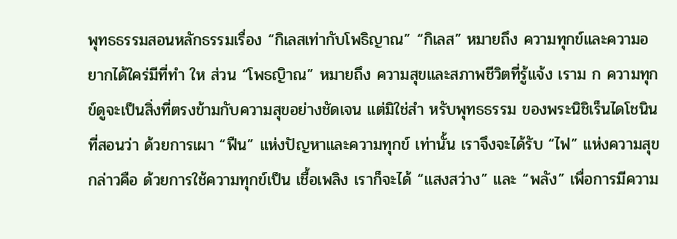พุทธธรรมสอนหลักธรรมเรื่อง “กิเลสเท่ากับโพธิญาณ” “กิเลส” หมายถึง ความทุกข์และความอยากได้ใคร่มีที่ทำ ให ส่วน “โพธญิาณ” หมายถึง ความสุขและสภาพชีวิตที่รู้แจ้ง เราม ก ความทุกข์ดูจะเป็นสิ่งที่ตรงข้ามกับความสุขอย่างชัดเจน แต่มิใช่สำ หรับพุทธธรรม ของพระนิชิเร็นไดโชนินที่สอนว่า ด้วยการเผา “ฟืน” แห่งปัญหาและความทุกข์ เท่านั้น เราจึงจะได้รับ “ไฟ” แห่งความสุข กล่าวคือ ด้วยการใช้ความทุกข์เป็น เชื้อเพลิง เราก็จะได้ “แสงสว่าง” และ “พลัง” เพื่อการมีความ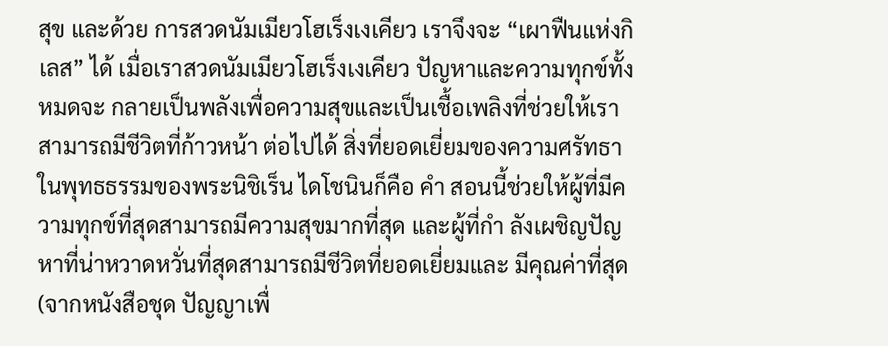สุข และด้วย การสวดนัมเมียวโฮเร็งเงเคียว เราจึงจะ “เผาฟืนแห่งกิเลส” ได้ เมื่อเราสวดนัมเมียวโฮเร็งเงเคียว ปัญหาและความทุกข์ทั้งหมดจะ กลายเป็นพลังเพื่อความสุขและเป็นเชื้อเพลิงที่ช่วยให้เราสามารถมีชีวิตที่ก้าวหน้า ต่อไปได้ สิ่งที่ยอดเยี่ยมของความศรัทธาในพุทธธรรมของพระนิชิเร็น ไดโชนินก็คือ คำ สอนนี้ช่วยให้ผู้ที่มีความทุกข์ที่สุดสามารถมีความสุขมากที่สุด และผู้ที่กำ ลังเผชิญปัญหาที่น่าหวาดหวั่นที่สุดสามารถมีชีวิตที่ยอดเยี่ยมและ มีคุณค่าที่สุด (จากหนังสือชุด ปัญญาเพื่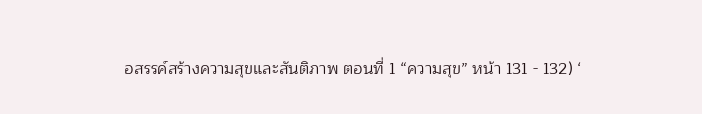อสรรค์สร้างความสุขและสันติภาพ ตอนที่ 1 “ความสุข” หน้า 131 - 132) ‘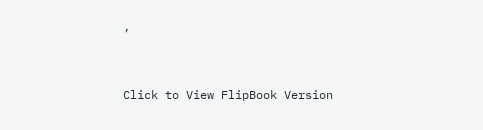’


Click to View FlipBook Version